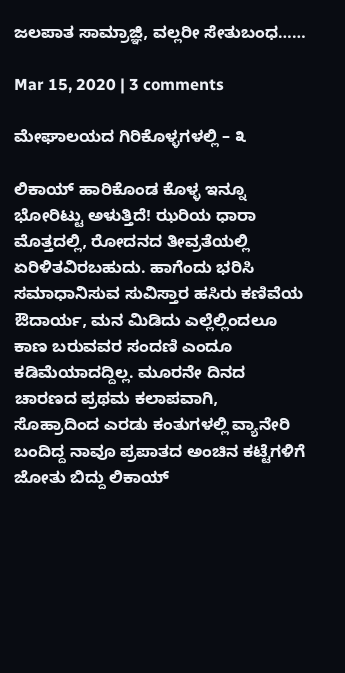ಜಲಪಾತ ಸಾಮ್ರಾಜ್ಞಿ, ವಲ್ಲರೀ ಸೇತುಬಂಧ……

Mar 15, 2020 | 3 comments

ಮೇಘಾಲಯದ ಗಿರಿಕೊಳ್ಳಗಳಲ್ಲಿ – ೩

ಲಿಕಾಯ್ ಹಾರಿಕೊಂಡ ಕೊಳ್ಳ ಇನ್ನೂ ಭೋರಿಟ್ಟು ಅಳುತ್ತಿದೆ! ಝರಿಯ ಧಾರಾ ಮೊತ್ತದಲ್ಲಿ, ರೋದನದ ತೀವ್ರತೆಯಲ್ಲಿ ಏರಿಳಿತವಿರಬಹುದು. ಹಾಗೆಂದು ಭರಿಸಿ ಸಮಾಧಾನಿಸುವ ಸುವಿಸ್ತಾರ ಹಸಿರು ಕಣಿವೆಯ ಔದಾರ್ಯ, ಮನ ಮಿಡಿದು ಎಲ್ಲೆಲ್ಲಿಂದಲೂ ಕಾಣ ಬರುವವರ ಸಂದಣಿ ಎಂದೂ ಕಡಿಮೆಯಾದದ್ದಿಲ್ಲ. ಮೂರನೇ ದಿನದ ಚಾರಣದ ಪ್ರಥಮ ಕಲಾಪವಾಗಿ, ಸೊಹ್ರಾದಿಂದ ಎರಡು ಕಂತುಗಳಲ್ಲಿ ವ್ಯಾನೇರಿ ಬಂದಿದ್ದ ನಾವೂ ಪ್ರಪಾತದ ಅಂಚಿನ ಕಟ್ಟೆಗಳಿಗೆ ಜೋತು ಬಿದ್ದು ಲಿಕಾಯ್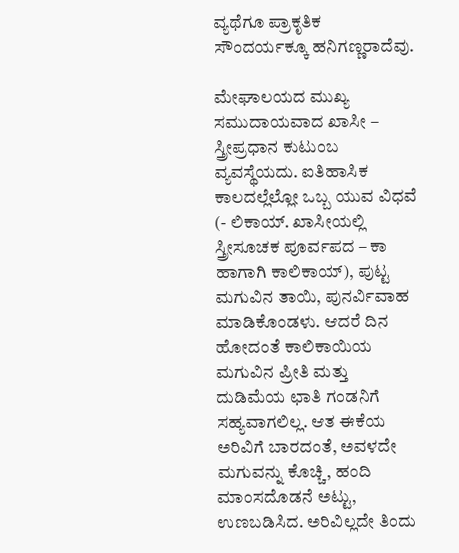ವ್ಯಥೆಗೂ ಪ್ರಾಕೃತಿಕ ಸೌಂದರ್ಯಕ್ಕೂ ಹನಿಗಣ್ಣರಾದೆವು.

ಮೇಘಾಲಯದ ಮುಖ್ಯ ಸಮುದಾಯವಾದ ಖಾಸೀ – ಸ್ತ್ರೀಪ್ರಧಾನ ಕುಟುಂಬ ವ್ಯವಸ್ಥೆಯದು. ಐತಿಹಾಸಿಕ ಕಾಲದಲ್ಲೆಲ್ಲೋ ಒಬ್ಬ ಯುವ ವಿಧವೆ (- ಲಿಕಾಯ್. ಖಾಸೀಯಲ್ಲಿ ಸ್ತ್ರೀಸೂಚಕ ಪೂರ್ವಪದ – ಕಾ ಹಾಗಾಗಿ ಕಾಲಿಕಾಯ್), ಪುಟ್ಟ ಮಗುವಿನ ತಾಯಿ, ಪುನರ್ವಿವಾಹ ಮಾಡಿಕೊಂಡಳು. ಆದರೆ ದಿನ ಹೋದಂತೆ ಕಾಲಿಕಾಯಿಯ ಮಗುವಿನ ಪ್ರೀತಿ ಮತ್ತು ದುಡಿಮೆಯ ಛಾತಿ ಗಂಡನಿಗೆ ಸಹ್ಯವಾಗಲಿಲ್ಲ. ಆತ ಈಕೆಯ ಅರಿವಿಗೆ ಬಾರದಂತೆ, ಅವಳದೇ ಮಗುವನ್ನು ಕೊಚ್ಚಿ, ಹಂದಿ ಮಾಂಸದೊಡನೆ ಅಟ್ಟು, ಉಣಬಡಿಸಿದ. ಅರಿವಿಲ್ಲದೇ ತಿಂದು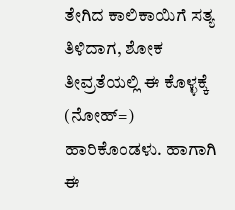ತೇಗಿದ ಕಾಲಿಕಾಯಿಗೆ ಸತ್ಯ ತಿಳಿದಾಗ, ಶೋಕ ತೀವ್ರತೆಯಲ್ಲಿ ಈ ಕೊಳ್ಳಕ್ಕೆ (ನೋಹ್=) ಹಾರಿಕೊಂಡಳು. ಹಾಗಾಗಿ ಈ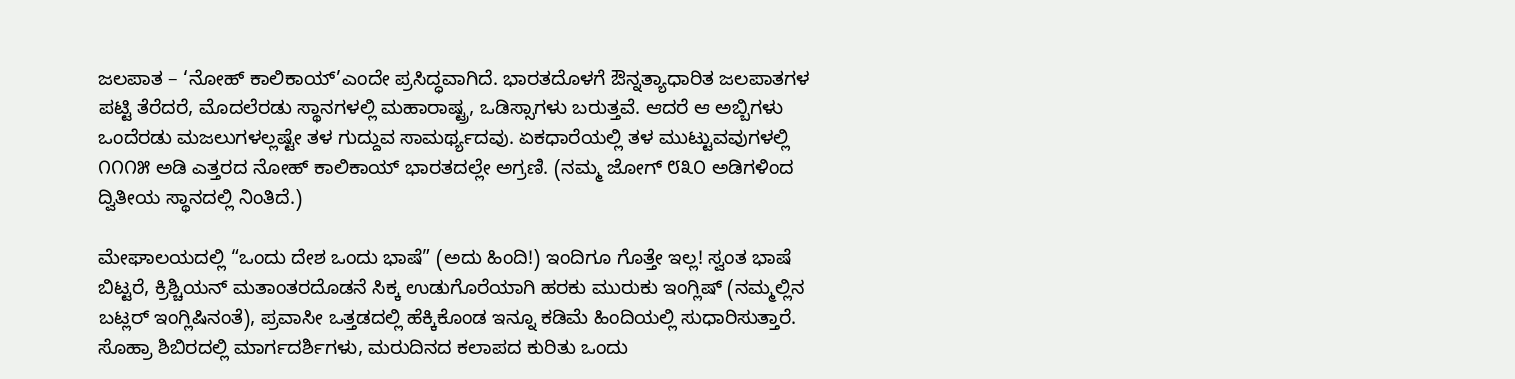ಜಲಪಾತ – ‘ನೋಹ್ ಕಾಲಿಕಾಯ್’ಎಂದೇ ಪ್ರಸಿದ್ಧವಾಗಿದೆ. ಭಾರತದೊಳಗೆ ಔನ್ನತ್ಯಾಧಾರಿತ ಜಲಪಾತಗಳ ಪಟ್ಟಿ ತೆರೆದರೆ, ಮೊದಲೆರಡು ಸ್ಥಾನಗಳಲ್ಲಿ ಮಹಾರಾಷ್ಟ್ರ, ಒಡಿಸ್ಸಾಗಳು ಬರುತ್ತವೆ. ಆದರೆ ಆ ಅಬ್ಬಿಗಳು ಒಂದೆರಡು ಮಜಲುಗಳಲ್ಲಷ್ಟೇ ತಳ ಗುದ್ದುವ ಸಾಮರ್ಥ್ಯದವು. ಏಕಧಾರೆಯಲ್ಲಿ ತಳ ಮುಟ್ಟುವವುಗಳಲ್ಲಿ ೧೧೧೫ ಅಡಿ ಎತ್ತರದ ನೋಹ್ ಕಾಲಿಕಾಯ್ ಭಾರತದಲ್ಲೇ ಅಗ್ರಣಿ. (ನಮ್ಮ ಜೋಗ್ ೮೩೦ ಅಡಿಗಳಿಂದ ದ್ವಿತೀಯ ಸ್ಥಾನದಲ್ಲಿ ನಿಂತಿದೆ.)

ಮೇಘಾಲಯದಲ್ಲಿ “ಒಂದು ದೇಶ ಒಂದು ಭಾಷೆ” (ಅದು ಹಿಂದಿ!) ಇಂದಿಗೂ ಗೊತ್ತೇ ಇಲ್ಲ! ಸ್ವಂತ ಭಾಷೆ ಬಿಟ್ಟರೆ, ಕ್ರಿಶ್ಚಿಯನ್ ಮತಾಂತರದೊಡನೆ ಸಿಕ್ಕ ಉಡುಗೊರೆಯಾಗಿ ಹರಕು ಮುರುಕು ಇಂಗ್ಲಿಷ್ (ನಮ್ಮಲ್ಲಿನ ಬಟ್ಲರ್ ಇಂಗ್ಲಿಷಿನಂತೆ), ಪ್ರವಾಸೀ ಒತ್ತಡದಲ್ಲಿ ಹೆಕ್ಕಿಕೊಂಡ ಇನ್ನೂ ಕಡಿಮೆ ಹಿಂದಿಯಲ್ಲಿ ಸುಧಾರಿಸುತ್ತಾರೆ. ಸೊಹ್ರಾ ಶಿಬಿರದಲ್ಲಿ ಮಾರ್ಗದರ್ಶಿಗಳು, ಮರುದಿನದ ಕಲಾಪದ ಕುರಿತು ಒಂದು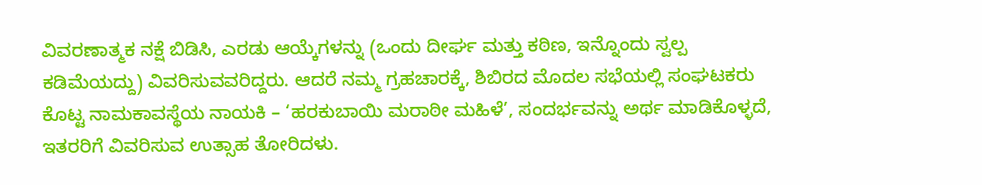ವಿವರಣಾತ್ಮಕ ನಕ್ಷೆ ಬಿಡಿಸಿ, ಎರಡು ಆಯ್ಕೆಗಳನ್ನು (ಒಂದು ದೀರ್ಘ ಮತ್ತು ಕಠಿಣ, ಇನ್ನೊಂದು ಸ್ವಲ್ಪ ಕಡಿಮೆಯದ್ದು) ವಿವರಿಸುವವರಿದ್ದರು. ಆದರೆ ನಮ್ಮ ಗ್ರಹಚಾರಕ್ಕೆ, ಶಿಬಿರದ ಮೊದಲ ಸಭೆಯಲ್ಲಿ ಸಂಘಟಕರು ಕೊಟ್ಟ ನಾಮಕಾವಸ್ಥೆಯ ನಾಯಕಿ – ‘ಹರಕುಬಾಯಿ ಮರಾಠೀ ಮಹಿಳೆ’, ಸಂದರ್ಭವನ್ನು ಅರ್ಥ ಮಾಡಿಕೊಳ್ಳದೆ, ಇತರರಿಗೆ ವಿವರಿಸುವ ಉತ್ಸಾಹ ತೋರಿದಳು.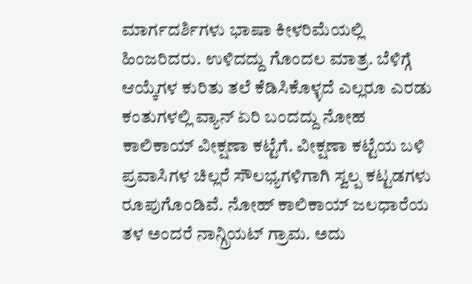ಮಾರ್ಗದರ್ಶಿಗಳು ಭಾಷಾ ಕೀಳರಿಮೆಯಲ್ಲಿ ಹಿಂಜರಿದರು. ಉಳಿದದ್ದು ಗೊಂದಲ ಮಾತ್ರ. ಬೆಳಿಗ್ಗೆ ಆಯ್ಕೆಗಳ ಕುರಿತು ತಲೆ ಕೆಡಿಸಿಕೊಳ್ಳದೆ ಎಲ್ಲರೂ ಎರಡು ಕಂತುಗಳಲ್ಲಿ ವ್ಯಾನ್ ಏರಿ ಬಂದದ್ದು ನೋಹ ಕಾಲಿಕಾಯ್ ವೀಕ್ಷಣಾ ಕಟ್ಟೆಗೆ. ವೀಕ್ಷಣಾ ಕಟ್ಟೆಯ ಬಳಿ ಪ್ರವಾಸಿಗಳ ಚಿಲ್ಲರೆ ಸೌಲಭ್ಯಗಳಿಗಾಗಿ ಸ್ವಲ್ಪ ಕಟ್ಟಡಗಳು ರೂಪುಗೊಂಡಿವೆ. ನೋಹ್ ಕಾಲಿಕಾಯ್ ಜಲಧಾರೆಯ ತಳ ಅಂದರೆ ನಾನ್ಗ್ರಿಯಟ್ ಗ್ರಾಮ. ಅದು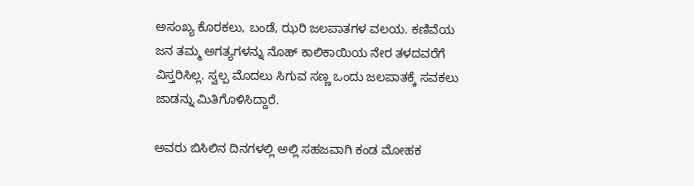ಅಸಂಖ್ಯ ಕೊರಕಲು, ಬಂಡೆ, ಝರಿ ಜಲಪಾತಗಳ ವಲಯ. ಕಣಿವೆಯ ಜನ ತಮ್ಮ ಅಗತ್ಯಗಳನ್ನು ನೊಹ್ ಕಾಲಿಕಾಯಿಯ ನೇರ ತಳದವರೆಗೆ ವಿಸ್ತರಿಸಿಲ್ಲ. ಸ್ವಲ್ಪ ಮೊದಲು ಸಿಗುವ ಸಣ್ಣ ಒಂದು ಜಲಪಾತಕ್ಕೆ ಸವಕಲು ಜಾಡನ್ನು ಮಿತಿಗೊಳಿಸಿದ್ದಾರೆ.

ಅವರು ಬಿಸಿಲಿನ ದಿನಗಳಲ್ಲಿ ಅಲ್ಲಿ ಸಹಜವಾಗಿ ಕಂಡ ಮೋಹಕ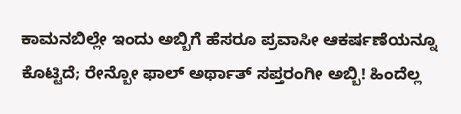ಕಾಮನಬಿಲ್ಲೇ ಇಂದು ಅಬ್ಬಿಗೆ ಹೆಸರೂ ಪ್ರವಾಸೀ ಆಕರ್ಷಣೆಯನ್ನೂ ಕೊಟ್ಟಿದೆ; ರೇನ್ಬೋ ಫಾಲ್ ಅರ್ಥಾತ್ ಸಪ್ತರಂಗೀ ಅಬ್ಬಿ! ಹಿಂದೆಲ್ಲ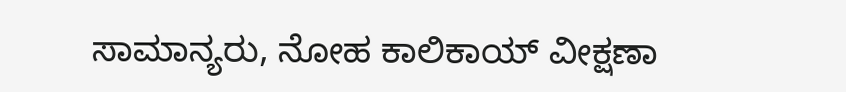ಸಾಮಾನ್ಯರು, ನೋಹ ಕಾಲಿಕಾಯ್ ವೀಕ್ಷಣಾ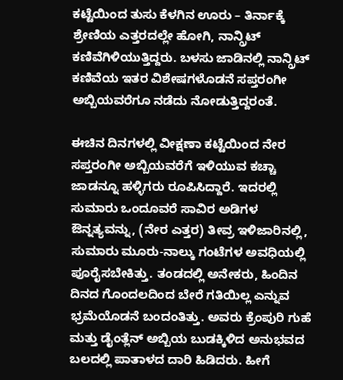ಕಟ್ಟೆಯಿಂದ ತುಸು ಕೆಳಗಿನ ಊರು – ತಿರ್ನಾಕ್ಕೆ ಶ್ರೇಣಿಯ ಎತ್ತರದಲ್ಲೇ ಹೋಗಿ, ನಾನ್ಗ್ರಿಟ್ ಕಣಿವೆಗಿಳಿಯುತ್ತಿದ್ದರು. ಬಳಸು ಜಾಡಿನಲ್ಲಿ ನಾನ್ಗ್ರಿಟ್ ಕಣಿವೆಯ ಇತರ ವಿಶೇಷಗಳೊಡನೆ ಸಪ್ತರಂಗೀ ಅಬ್ಬಿಯವರೆಗೂ ನಡೆದು ನೋಡುತ್ತಿದ್ದರಂತೆ.

ಈಚಿನ ದಿನಗಳಲ್ಲಿ ವೀಕ್ಷಣಾ ಕಟ್ಟೆಯಿಂದ ನೇರ ಸಪ್ತರಂಗೀ ಅಬ್ಬಿಯವರೆಗೆ ಇಳಿಯುವ ಕಚ್ಚಾ ಜಾಡನ್ನೂ ಹಳ್ಳಿಗರು ರೂಪಿಸಿದ್ದಾರೆ. ಇದರಲ್ಲಿ ಸುಮಾರು ಒಂದೂವರೆ ಸಾವಿರ ಅಡಿಗಳ ಔನ್ನತ್ಯವನ್ನು, (ನೇರ ಎತ್ತರ) ತೀವ್ರ ಇಳಿಜಾರಿನಲ್ಲಿ, ಸುಮಾರು ಮೂರು-ನಾಲ್ಕು ಗಂಟೆಗಳ ಅವಧಿಯಲ್ಲಿ ಪೂರೈಸಬೇಕಿತ್ತು. ತಂಡದಲ್ಲಿ ಅನೇಕರು, ಹಿಂದಿನ ದಿನದ ಗೊಂದಲದಿಂದ ಬೇರೆ ಗತಿಯಿಲ್ಲ ಎನ್ನುವ ಭ್ರಮೆಯೊಡನೆ ಬಂದಂತಿತ್ತು. ಅವರು ಕ್ರೆಂಪುರಿ ಗುಹೆ ಮತ್ತು ಡೈಂತ್ಲೆನ್ ಅಬ್ಬಿಯ ಬುಡಕ್ಕಿಳಿದ ಅನುಭವದ ಬಲದಲ್ಲಿ ಪಾತಾಳದ ದಾರಿ ಹಿಡಿದರು. ಹೀಗೆ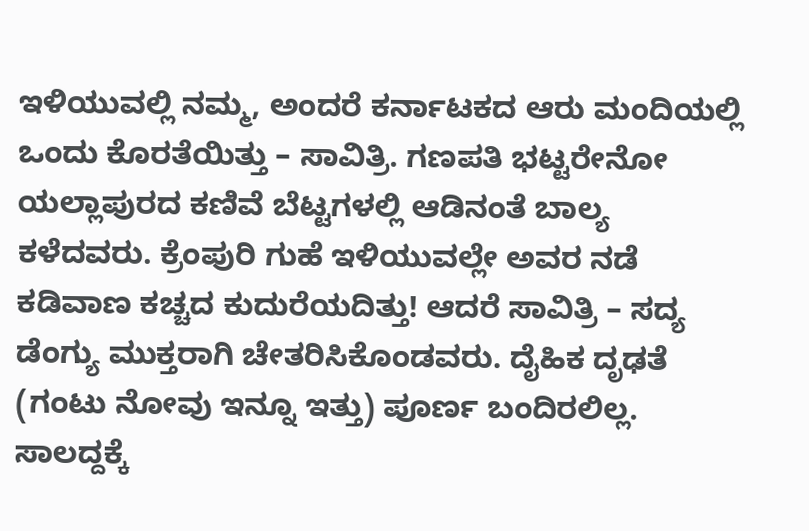ಇಳಿಯುವಲ್ಲಿ ನಮ್ಮ, ಅಂದರೆ ಕರ್ನಾಟಕದ ಆರು ಮಂದಿಯಲ್ಲಿ ಒಂದು ಕೊರತೆಯಿತ್ತು – ಸಾವಿತ್ರಿ. ಗಣಪತಿ ಭಟ್ಟರೇನೋ ಯಲ್ಲಾಪುರದ ಕಣಿವೆ ಬೆಟ್ಟಗಳಲ್ಲಿ ಆಡಿನಂತೆ ಬಾಲ್ಯ ಕಳೆದವರು. ಕ್ರೆಂಪುರಿ ಗುಹೆ ಇಳಿಯುವಲ್ಲೇ ಅವರ ನಡೆ ಕಡಿವಾಣ ಕಚ್ಚದ ಕುದುರೆಯದಿತ್ತು! ಆದರೆ ಸಾವಿತ್ರಿ – ಸದ್ಯ ಡೆಂಗ್ಯು ಮುಕ್ತರಾಗಿ ಚೇತರಿಸಿಕೊಂಡವರು. ದೈಹಿಕ ದೃಢತೆ (ಗಂಟು ನೋವು ಇನ್ನೂ ಇತ್ತು) ಪೂರ್ಣ ಬಂದಿರಲಿಲ್ಲ. ಸಾಲದ್ದಕ್ಕೆ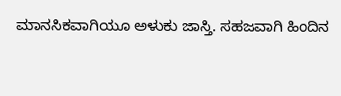ಮಾನಸಿಕವಾಗಿಯೂ ಅಳುಕು ಜಾಸ್ತಿ. ಸಹಜವಾಗಿ ಹಿಂದಿನ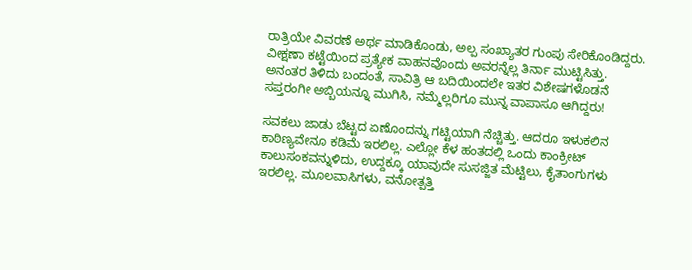ರಾತ್ರಿಯೇ ವಿವರಣೆ ಅರ್ಥ ಮಾಡಿಕೊಂಡು, ಅಲ್ಪ ಸಂಖ್ಯಾತರ ಗುಂಪು ಸೇರಿಕೊಂಡಿದ್ದರು. ವೀಕ್ಷಣಾ ಕಟ್ಟೆಯಿಂದ ಪ್ರತ್ಯೇಕ ವಾಹನವೊಂದು ಅವರನ್ನೆಲ್ಲ ತಿರ್ನಾ ಮುಟ್ಟಿಸಿತ್ತು. ಅನಂತರ ತಿಳಿದು ಬಂದಂತೆ, ಸಾವಿತ್ರಿ ಆ ಬದಿಯಿಂದಲೇ ಇತರ ವಿಶೇಷಗಳೊಡನೆ ಸಪ್ತರಂಗೀ ಅಬ್ಬಿಯನ್ನೂ ಮುಗಿಸಿ, ನಮ್ಮೆಲ್ಲರಿಗೂ ಮುನ್ನ ವಾಪಾಸೂ ಆಗಿದ್ದರು!

ಸವಕಲು ಜಾಡು ಬೆಟ್ಟದ ಏಣೊಂದನ್ನು ಗಟ್ಟಿಯಾಗಿ ನೆಚ್ಚಿತ್ತು. ಆದರೂ ಇಳುಕಲಿನ ಕಾಠಿಣ್ಯವೇನೂ ಕಡಿಮೆ ಇರಲಿಲ್ಲ. ಎಲ್ಲೋ ಕೆಳ ಹಂತದಲ್ಲಿ ಒಂದು ಕಾಂಕ್ರೀಟ್ ಕಾಲುಸಂಕವನ್ನುಳಿದು, ಉದ್ದಕ್ಕೂ ಯಾವುದೇ ಸುಸಜ್ಜಿತ ಮೆಟ್ಟಿಲು, ಕೈತಾಂಗುಗಳು ಇರಲಿಲ್ಲ. ಮೂಲವಾಸಿಗಳು, ವನೋತ್ಪತ್ತಿ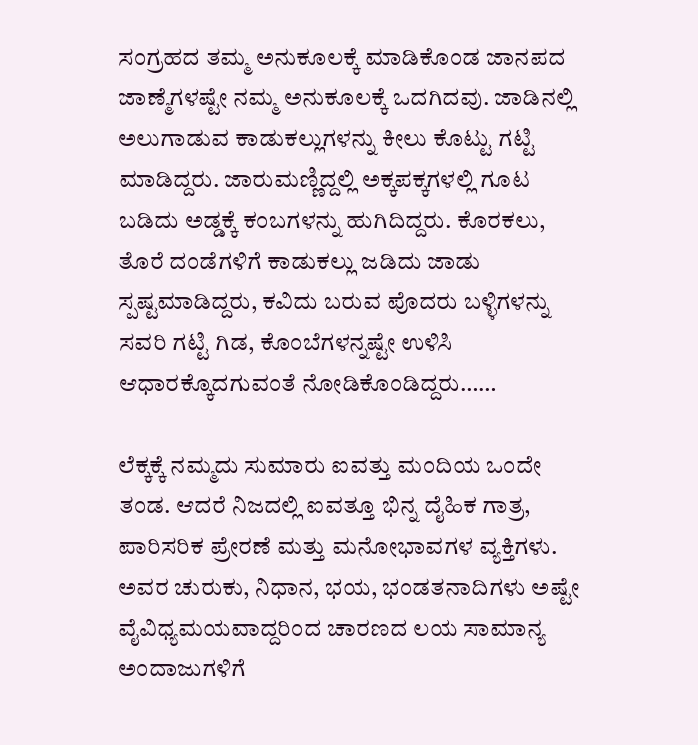ಸಂಗ್ರಹದ ತಮ್ಮ ಅನುಕೂಲಕ್ಕೆ ಮಾಡಿಕೊಂಡ ಜಾನಪದ ಜಾಣ್ಮೆಗಳಷ್ಟೇ ನಮ್ಮ ಅನುಕೂಲಕ್ಕೆ ಒದಗಿದವು. ಜಾಡಿನಲ್ಲಿ ಅಲುಗಾಡುವ ಕಾಡುಕಲ್ಲುಗಳನ್ನು ಕೀಲು ಕೊಟ್ಟು ಗಟ್ಟಿ ಮಾಡಿದ್ದರು. ಜಾರುಮಣ್ಣಿದ್ದಲ್ಲಿ ಅಕ್ಕಪಕ್ಕಗಳಲ್ಲಿ ಗೂಟ ಬಡಿದು ಅಡ್ಡಕ್ಕೆ ಕಂಬಗಳನ್ನು ಹುಗಿದಿದ್ದರು. ಕೊರಕಲು, ತೊರೆ ದಂಡೆಗಳಿಗೆ ಕಾಡುಕಲ್ಲು ಜಡಿದು ಜಾಡು ಸ್ಪಷ್ಟಮಾಡಿದ್ದರು, ಕವಿದು ಬರುವ ಪೊದರು ಬಳ್ಳಿಗಳನ್ನು ಸವರಿ ಗಟ್ಟಿ ಗಿಡ, ಕೊಂಬೆಗಳನ್ನಷ್ಟೇ ಉಳಿಸಿ ಆಧಾರಕ್ಕೊದಗುವಂತೆ ನೋಡಿಕೊಂಡಿದ್ದರು……

ಲೆಕ್ಕಕ್ಕೆ ನಮ್ಮದು ಸುಮಾರು ಐವತ್ತು ಮಂದಿಯ ಒಂದೇ ತಂಡ. ಆದರೆ ನಿಜದಲ್ಲಿ ಐವತ್ತೂ ಭಿನ್ನ ದೈಹಿಕ ಗಾತ್ರ, ಪಾರಿಸರಿಕ ಪ್ರೇರಣೆ ಮತ್ತು ಮನೋಭಾವಗಳ ವ್ಯಕ್ತಿಗಳು. ಅವರ ಚುರುಕು, ನಿಧಾನ, ಭಯ, ಭಂಡತನಾದಿಗಳು ಅಷ್ಟೇ ವೈವಿಧ್ಯಮಯವಾದ್ದರಿಂದ ಚಾರಣದ ಲಯ ಸಾಮಾನ್ಯ ಅಂದಾಜುಗಳಿಗೆ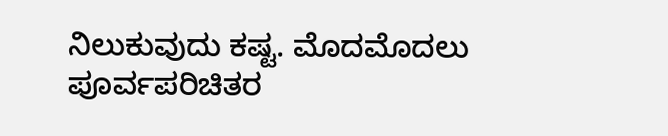ನಿಲುಕುವುದು ಕಷ್ಟ. ಮೊದಮೊದಲು ಪೂರ್ವಪರಿಚಿತರ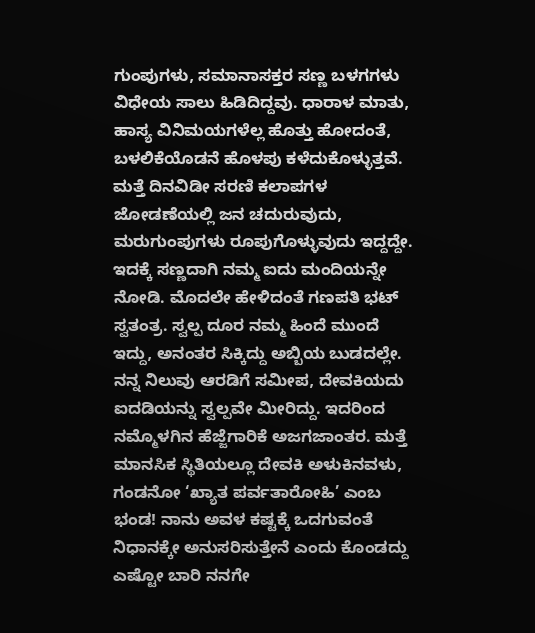ಗುಂಪುಗಳು, ಸಮಾನಾಸಕ್ತರ ಸಣ್ಣ ಬಳಗಗಳು ವಿಧೇಯ ಸಾಲು ಹಿಡಿದಿದ್ದವು. ಧಾರಾಳ ಮಾತು, ಹಾಸ್ಯ ವಿನಿಮಯಗಳೆಲ್ಲ ಹೊತ್ತು ಹೋದಂತೆ, ಬಳಲಿಕೆಯೊಡನೆ ಹೊಳಪು ಕಳೆದುಕೊಳ್ಳುತ್ತವೆ. ಮತ್ತೆ ದಿನವಿಡೀ ಸರಣಿ ಕಲಾಪಗಳ ಜೋಡಣೆಯಲ್ಲಿ ಜನ ಚದುರುವುದು, ಮರುಗುಂಪುಗಳು ರೂಪುಗೊಳ್ಳುವುದು ಇದ್ದದ್ದೇ. ಇದಕ್ಕೆ ಸಣ್ಣದಾಗಿ ನಮ್ಮ ಐದು ಮಂದಿಯನ್ನೇ ನೋಡಿ. ಮೊದಲೇ ಹೇಳಿದಂತೆ ಗಣಪತಿ ಭಟ್ ಸ್ವತಂತ್ರ. ಸ್ವಲ್ಪ ದೂರ ನಮ್ಮ ಹಿಂದೆ ಮುಂದೆ ಇದ್ದು, ಅನಂತರ ಸಿಕ್ಕಿದ್ದು ಅಬ್ಬಿಯ ಬುಡದಲ್ಲೇ. ನನ್ನ ನಿಲುವು ಆರಡಿಗೆ ಸಮೀಪ, ದೇವಕಿಯದು ಐದಡಿಯನ್ನು ಸ್ವಲ್ಪವೇ ಮೀರಿದ್ದು. ಇದರಿಂದ ನಮ್ಮೊಳಗಿನ ಹೆಜ್ಜೆಗಾರಿಕೆ ಅಜಗಜಾಂತರ. ಮತ್ತೆ ಮಾನಸಿಕ ಸ್ಥಿತಿಯಲ್ಲೂ ದೇವಕಿ ಅಳುಕಿನವಳು, ಗಂಡನೋ ‘ಖ್ಯಾತ ಪರ್ವತಾರೋಹಿ’ ಎಂಬ ಭಂಡ! ನಾನು ಅವಳ ಕಷ್ಟಕ್ಕೆ ಒದಗುವಂತೆ ನಿಧಾನಕ್ಕೇ ಅನುಸರಿಸುತ್ತೇನೆ ಎಂದು ಕೊಂಡದ್ದು ಎಷ್ಟೋ ಬಾರಿ ನನಗೇ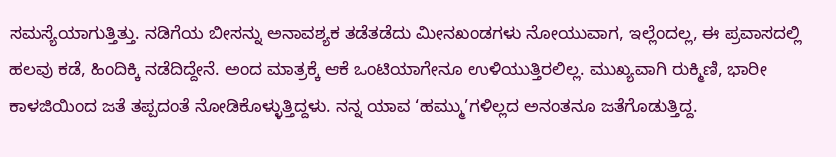ಸಮಸ್ಯೆಯಾಗುತ್ತಿತ್ತು. ನಡಿಗೆಯ ಬೀಸನ್ನು ಅನಾವಶ್ಯಕ ತಡೆತಡೆದು ಮೀನಖಂಡಗಳು ನೋಯುವಾಗ, ಇಲ್ಲೆಂದಲ್ಲ, ಈ ಪ್ರವಾಸದಲ್ಲಿ ಹಲವು ಕಡೆ, ಹಿಂದಿಕ್ಕಿ ನಡೆದಿದ್ದೇನೆ. ಅಂದ ಮಾತ್ರಕ್ಕೆ ಆಕೆ ಒಂಟಿಯಾಗೇನೂ ಉಳಿಯುತ್ತಿರಲಿಲ್ಲ. ಮುಖ್ಯವಾಗಿ ರುಕ್ಮಿಣಿ, ಭಾರೀ ಕಾಳಜಿಯಿಂದ ಜತೆ ತಪ್ಪದಂತೆ ನೋಡಿಕೊಳ್ಳುತ್ತಿದ್ದಳು. ನನ್ನ ಯಾವ ‘ಹಮ್ಮು’ಗಳಿಲ್ಲದ ಅನಂತನೂ ಜತೆಗೊಡುತ್ತಿದ್ದ.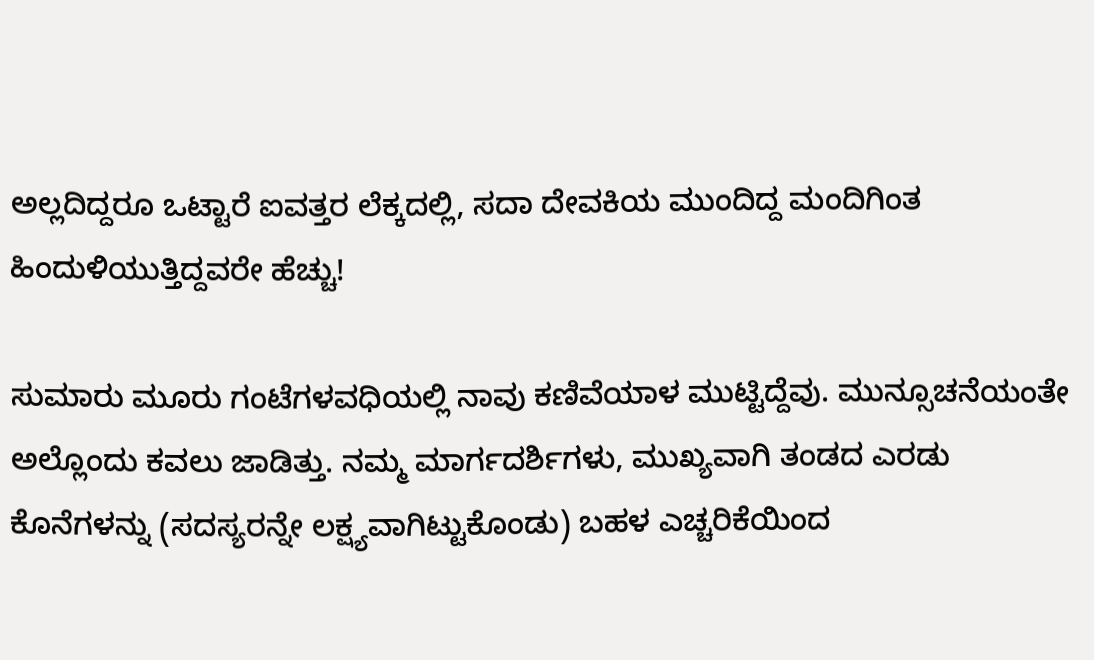ಅಲ್ಲದಿದ್ದರೂ ಒಟ್ಟಾರೆ ಐವತ್ತರ ಲೆಕ್ಕದಲ್ಲಿ, ಸದಾ ದೇವಕಿಯ ಮುಂದಿದ್ದ ಮಂದಿಗಿಂತ ಹಿಂದುಳಿಯುತ್ತಿದ್ದವರೇ ಹೆಚ್ಚು!

ಸುಮಾರು ಮೂರು ಗಂಟೆಗಳವಧಿಯಲ್ಲಿ ನಾವು ಕಣಿವೆಯಾಳ ಮುಟ್ಟಿದ್ದೆವು. ಮುನ್ಸೂಚನೆಯಂತೇ ಅಲ್ಲೊಂದು ಕವಲು ಜಾಡಿತ್ತು. ನಮ್ಮ ಮಾರ್ಗದರ್ಶಿಗಳು, ಮುಖ್ಯವಾಗಿ ತಂಡದ ಎರಡು ಕೊನೆಗಳನ್ನು (ಸದಸ್ಯರನ್ನೇ ಲಕ್ಷ್ಯವಾಗಿಟ್ಟುಕೊಂಡು) ಬಹಳ ಎಚ್ಚರಿಕೆಯಿಂದ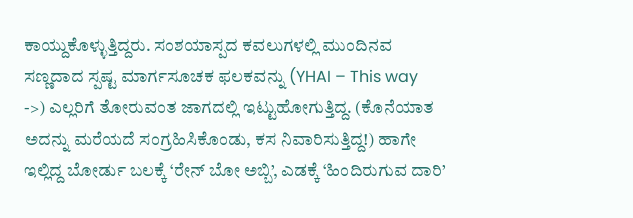ಕಾಯ್ದುಕೊಳ್ಳುತ್ತಿದ್ದರು. ಸಂಶಯಾಸ್ಪದ ಕವಲುಗಳಲ್ಲಿ ಮುಂದಿನವ ಸಣ್ಣದಾದ ಸ್ಪಷ್ಟ ಮಾರ್ಗಸೂಚಕ ಫಲಕವನ್ನು (YHAI – This way ->) ಎಲ್ಲರಿಗೆ ತೋರುವಂತ ಜಾಗದಲ್ಲಿ ಇಟ್ಟುಹೋಗುತ್ತಿದ್ದ. (ಕೊನೆಯಾತ ಅದನ್ನು ಮರೆಯದೆ ಸಂಗ್ರಹಿಸಿಕೊಂಡು, ಕಸ ನಿವಾರಿಸುತ್ತಿದ್ದ!) ಹಾಗೇ ಇಲ್ಲಿದ್ದ ಬೋರ್ಡು ಬಲಕ್ಕೆ ‘ರೇನ್ ಬೋ ಅಬ್ಬಿ’, ಎಡಕ್ಕೆ ‘ಹಿಂದಿರುಗುವ ದಾರಿ’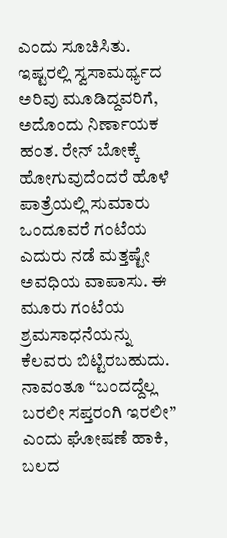ಎಂದು ಸೂಚಿಸಿತು. ಇಷ್ಟರಲ್ಲಿ ಸ್ವಸಾಮರ್ಥ್ಯದ ಅರಿವು ಮೂಡಿದ್ದವರಿಗೆ, ಅದೊಂದು ನಿರ್ಣಾಯಕ ಹಂತ. ರೇನ್ ಬೋಕ್ಕೆ ಹೋಗುವುದೆಂದರೆ ಹೊಳೆ ಪಾತ್ರೆಯಲ್ಲಿ ಸುಮಾರು ಒಂದೂವರೆ ಗಂಟೆಯ ಎದುರು ನಡೆ ಮತ್ತಷ್ಟೇ ಅವಧಿಯ ವಾಪಾಸು. ಈ ಮೂರು ಗಂಟೆಯ ಶ್ರಮಸಾಧನೆಯನ್ನು ಕೆಲವರು ಬಿಟ್ಟಿರಬಹುದು. ನಾವಂತೂ “ಬಂದದ್ದೆಲ್ಲ ಬರಲೀ ಸಪ್ತರಂಗಿ ಇರಲೀ” ಎಂದು ಘೋಷಣೆ ಹಾಕಿ, ಬಲದ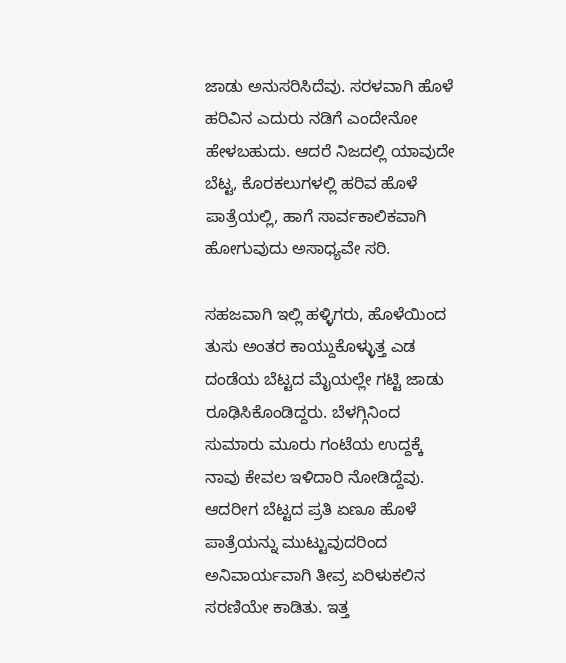ಜಾಡು ಅನುಸರಿಸಿದೆವು. ಸರಳವಾಗಿ ಹೊಳೆ ಹರಿವಿನ ಎದುರು ನಡಿಗೆ ಎಂದೇನೋ ಹೇಳಬಹುದು. ಆದರೆ ನಿಜದಲ್ಲಿ ಯಾವುದೇ ಬೆಟ್ಟ, ಕೊರಕಲುಗಳಲ್ಲಿ ಹರಿವ ಹೊಳೆ ಪಾತ್ರೆಯಲ್ಲಿ, ಹಾಗೆ ಸಾರ್ವಕಾಲಿಕವಾಗಿ ಹೋಗುವುದು ಅಸಾಧ್ಯವೇ ಸರಿ.

ಸಹಜವಾಗಿ ಇಲ್ಲಿ ಹಳ್ಳಿಗರು, ಹೊಳೆಯಿಂದ ತುಸು ಅಂತರ ಕಾಯ್ದುಕೊಳ್ಳುತ್ತ ಎಡ ದಂಡೆಯ ಬೆಟ್ಟದ ಮೈಯಲ್ಲೇ ಗಟ್ಟಿ ಜಾಡು ರೂಢಿಸಿಕೊಂಡಿದ್ದರು. ಬೆಳಗ್ಗಿನಿಂದ ಸುಮಾರು ಮೂರು ಗಂಟೆಯ ಉದ್ದಕ್ಕೆ ನಾವು ಕೇವಲ ಇಳಿದಾರಿ ನೋಡಿದ್ದೆವು. ಆದರೀಗ ಬೆಟ್ಟದ ಪ್ರತಿ ಏಣೂ ಹೊಳೆ ಪಾತ್ರೆಯನ್ನು ಮುಟ್ಟುವುದರಿಂದ ಅನಿವಾರ್ಯವಾಗಿ ತೀವ್ರ ಏರಿಳುಕಲಿನ ಸರಣಿಯೇ ಕಾಡಿತು. ಇತ್ತ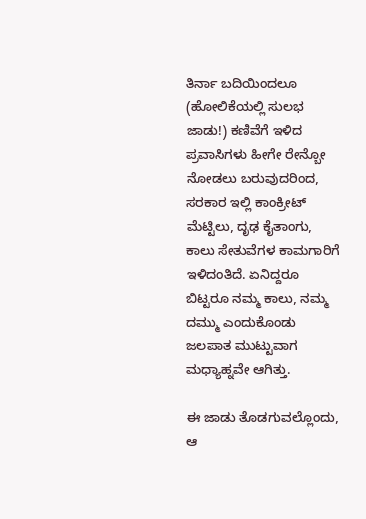ತಿರ್ನಾ ಬದಿಯಿಂದಲೂ (ಹೋಲಿಕೆಯಲ್ಲಿ ಸುಲಭ ಜಾಡು!) ಕಣಿವೆಗೆ ಇಳಿದ ಪ್ರವಾಸಿಗಳು ಹೀಗೇ ರೇನ್ಬೋ ನೋಡಲು ಬರುವುದರಿಂದ, ಸರಕಾರ ಇಲ್ಲಿ ಕಾಂಕ್ರೀಟ್ ಮೆಟ್ಟಿಲು, ದೃಢ ಕೈತಾಂಗು, ಕಾಲು ಸೇತುವೆಗಳ ಕಾಮಗಾರಿಗೆ ಇಳಿದಂತಿದೆ. ಏನಿದ್ದರೂ ಬಿಟ್ಟರೂ ನಮ್ಮ ಕಾಲು, ನಮ್ಮ ದಮ್ಮು ಎಂದುಕೊಂಡು ಜಲಪಾತ ಮುಟ್ಟುವಾಗ ಮಧ್ಯಾಹ್ನವೇ ಆಗಿತ್ತು.

ಈ ಜಾಡು ತೊಡಗುವಲ್ಲೊಂದು, ಆ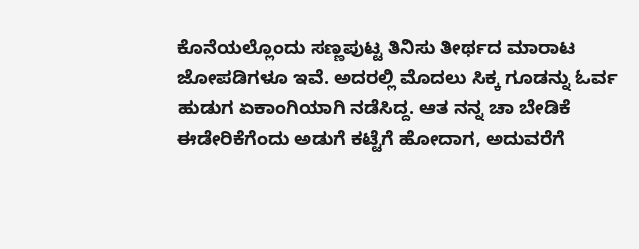ಕೊನೆಯಲ್ಲೊಂದು ಸಣ್ಣಪುಟ್ಟ ತಿನಿಸು ತೀರ್ಥದ ಮಾರಾಟ ಜೋಪಡಿಗಳೂ ಇವೆ. ಅದರಲ್ಲಿ ಮೊದಲು ಸಿಕ್ಕ ಗೂಡನ್ನು ಓರ್ವ ಹುಡುಗ ಏಕಾಂಗಿಯಾಗಿ ನಡೆಸಿದ್ದ. ಆತ ನನ್ನ ಚಾ ಬೇಡಿಕೆ ಈಡೇರಿಕೆಗೆಂದು ಅಡುಗೆ ಕಟ್ಟೆಗೆ ಹೋದಾಗ, ಅದುವರೆಗೆ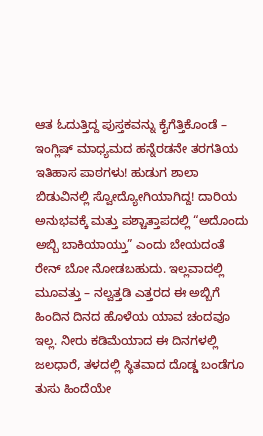ಆತ ಓದುತ್ತಿದ್ದ ಪುಸ್ತಕವನ್ನು ಕೈಗೆತ್ತಿಕೊಂಡೆ – ಇಂಗ್ಲಿಷ್ ಮಾಧ್ಯಮದ ಹನ್ನೆರಡನೇ ತರಗತಿಯ ಇತಿಹಾಸ ಪಾಠಗಳು! ಹುಡುಗ ಶಾಲಾ ಬಿಡುವಿನಲ್ಲಿ ಸ್ವೋದ್ಯೋಗಿಯಾಗಿದ್ದ! ದಾರಿಯ ಅನುಭವಕ್ಕೆ ಮತ್ತು ಪಶ್ಚಾತ್ತಾಪದಲ್ಲಿ “ಅದೊಂದು ಅಬ್ಬಿ ಬಾಕಿಯಾಯ್ತು” ಎಂದು ಬೇಯದಂತೆ ರೇನ್ ಬೋ ನೋಡಬಹುದು. ಇಲ್ಲವಾದಲ್ಲಿ ಮೂವತ್ತು – ನಲ್ವತ್ತಡಿ ಎತ್ತರದ ಈ ಅಬ್ಬಿಗೆ ಹಿಂದಿನ ದಿನದ ಹೊಳೆಯ ಯಾವ ಚಂದವೂ ಇಲ್ಲ. ನೀರು ಕಡಿಮೆಯಾದ ಈ ದಿನಗಳಲ್ಲಿ ಜಲಧಾರೆ, ತಳದಲ್ಲಿ ಸ್ಥಿತವಾದ ದೊಡ್ಡ ಬಂಡೆಗೂ ತುಸು ಹಿಂದೆಯೇ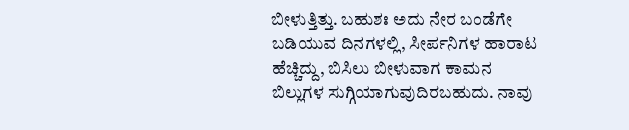ಬೀಳುತ್ತಿತ್ತು. ಬಹುಶಃ ಅದು ನೇರ ಬಂಡೆಗೇ ಬಡಿಯುವ ದಿನಗಳಲ್ಲಿ, ಸೀರ್ಪನಿಗಳ ಹಾರಾಟ ಹೆಚ್ಚಿದ್ದು, ಬಿಸಿಲು ಬೀಳುವಾಗ ಕಾಮನ ಬಿಲ್ಲುಗಳ ಸುಗ್ಗಿಯಾಗುವುದಿರಬಹುದು. ನಾವು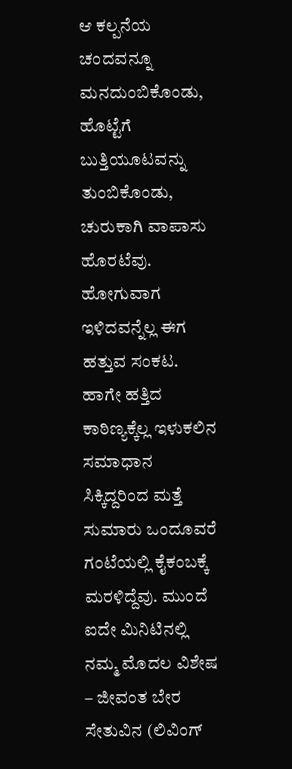ಆ ಕಲ್ಪನೆಯ ಚಂದವನ್ನೂ ಮನದುಂಬಿಕೊಂಡು, ಹೊಟ್ಟೆಗೆ ಬುತ್ತಿಯೂಟವನ್ನು ತುಂಬಿಕೊಂಡು, ಚುರುಕಾಗಿ ವಾಪಾಸು ಹೊರಟೆವು. ಹೋಗುವಾಗ ಇಳಿದವನ್ನೆಲ್ಲ ಈಗ ಹತ್ತುವ ಸಂಕಟ. ಹಾಗೇ ಹತ್ತಿದ ಕಾಠಿಣ್ಯಕ್ಕೆಲ್ಲ ಇಳುಕಲಿನ ಸಮಾಧಾನ ಸಿಕ್ಕಿದ್ದರಿಂದ ಮತ್ತೆ ಸುಮಾರು ಒಂದೂವರೆ ಗಂಟೆಯಲ್ಲಿ ಕೈಕಂಬಕ್ಕೆ ಮರಳಿದ್ದೆವು. ಮುಂದೆ ಐದೇ ಮಿನಿಟಿನಲ್ಲಿ ನಮ್ಮ ಮೊದಲ ವಿಶೇಷ – ಜೀವಂತ ಬೇರ ಸೇತುವಿನ (ಲಿವಿಂಗ್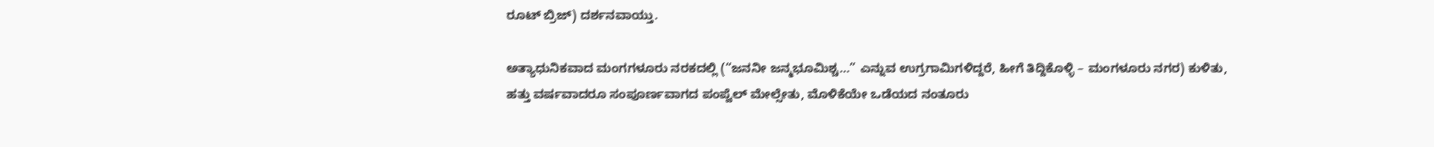ರೂಟ್ ಬ್ರಿಜ್) ದರ್ಶನವಾಯ್ತು.

ಅತ್ಯಾಧುನಿಕವಾದ ಮಂಗಗಳೂರು ನರಕದಲ್ಲಿ (“ಜನನೀ ಜನ್ಮಭೂಮಿಶ್ಚ…” ಎನ್ನುವ ಉಗ್ರಗಾಮಿಗಳಿದ್ದರೆ, ಹೀಗೆ ತಿದ್ದಿಕೊಳ್ಳಿ – ಮಂಗಳೂರು ನಗರ) ಕುಳಿತು, ಹತ್ತು ವರ್ಷವಾದರೂ ಸಂಪೂರ್ಣವಾಗದ ಪಂಪ್ವೆಲ್ ಮೇಲ್ಸೇತು, ಮೊಳಿಕೆಯೇ ಒಡೆಯದ ನಂತೂರು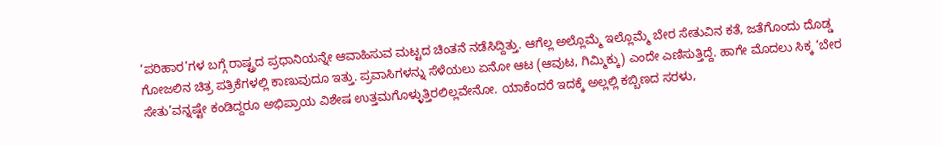‘ಪರಿಹಾರ’ಗಳ ಬಗ್ಗೆ ರಾಷ್ಟ್ರದ ಪ್ರಧಾನಿಯನ್ನೇ ಆವಾಹಿಸುವ ಮಟ್ಟದ ಚಿಂತನೆ ನಡೆಸಿದ್ದಿತ್ತು. ಆಗೆಲ್ಲ ಅಲ್ಲೊಮ್ಮೆ ಇಲ್ಲೊಮ್ಮೆ ಬೇರ ಸೇತುವಿನ ಕತೆ, ಜತೆಗೊಂದು ದೊಡ್ಡ ಗೋಜಲಿನ ಚಿತ್ರ ಪತ್ರಿಕೆಗಳಲ್ಲಿ ಕಾಣುವುದೂ ಇತ್ತು. ಪ್ರವಾಸಿಗಳನ್ನು ಸೆಳೆಯಲು ಏನೋ ಆಟ (ಆವುಟ, ಗಿಮ್ಮಿಕ್ಕು) ಎಂದೇ ಎಣಿಸುತ್ತಿದ್ದೆ. ಹಾಗೇ ಮೊದಲು ಸಿಕ್ಕ ‘ಬೇರ ಸೇತು’ವನ್ನಷ್ಟೇ ಕಂಡಿದ್ದರೂ ಅಭಿಪ್ರಾಯ ವಿಶೇಷ ಉತ್ತಮಗೊಳ್ಳುತ್ತಿರಲಿಲ್ಲವೇನೋ. ಯಾಕೆಂದರೆ ಇದಕ್ಕೆ ಅಲ್ಲಲ್ಲಿ ಕಬ್ಬಿಣದ ಸರಳು,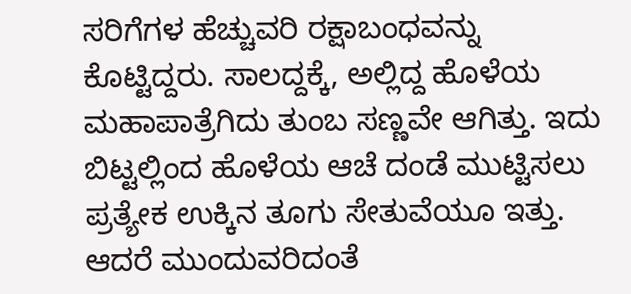ಸರಿಗೆಗಳ ಹೆಚ್ಚುವರಿ ರಕ್ಷಾಬಂಧವನ್ನು ಕೊಟ್ಟಿದ್ದರು. ಸಾಲದ್ದಕ್ಕೆ, ಅಲ್ಲಿದ್ದ ಹೊಳೆಯ ಮಹಾಪಾತ್ರೆಗಿದು ತುಂಬ ಸಣ್ಣವೇ ಆಗಿತ್ತು. ಇದು ಬಿಟ್ಟಲ್ಲಿಂದ ಹೊಳೆಯ ಆಚೆ ದಂಡೆ ಮುಟ್ಟಿಸಲು ಪ್ರತ್ಯೇಕ ಉಕ್ಕಿನ ತೂಗು ಸೇತುವೆಯೂ ಇತ್ತು. ಆದರೆ ಮುಂದುವರಿದಂತೆ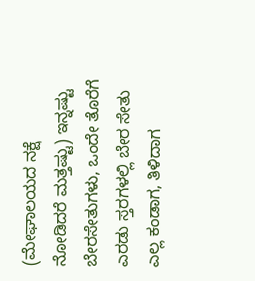(ಮೇಘಾಲಯದ ನಕ್ಷೆ ನೋಡಿದರೆ ಮತ್ತಷ್ಟು) ಇನ್ನಷ್ಟು ಬೇರಸೇತುಗಳು, ಒಂದೇ ತೊರೆಗೆ ಎರಡು ಸ್ತರಗಳಲ್ಲಿ ಬೇರ ಸೇತು ಎಲ್ಲ ಕಂಡಾಗ, ತಿಳಿದಾಗ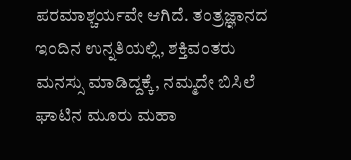ಪರಮಾಶ್ಚರ್ಯವೇ ಆಗಿದೆ. ತಂತ್ರಜ್ಞಾನದ ಇಂದಿನ ಉನ್ನತಿಯಲ್ಲಿ, ಶಕ್ತಿವಂತರು ಮನಸ್ಸು ಮಾಡಿದ್ದಕ್ಕೆ, ನಮ್ಮದೇ ಬಿಸಿಲೆ ಘಾಟಿನ ಮೂರು ಮಹಾ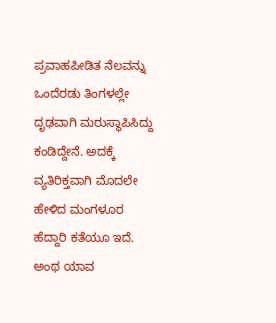ಪ್ರವಾಹಪೀಡಿತ ನೆಲವನ್ನು ಒಂದೆರಡು ತಿಂಗಳಲ್ಲೇ ದೃಢವಾಗಿ ಮರುಸ್ಥಾಪಿಸಿದ್ದು ಕಂಡಿದ್ದೇನೆ. ಅದಕ್ಕೆ ವ್ಯತಿರಿಕ್ತವಾಗಿ ಮೊದಲೇ ಹೇಳಿದ ಮಂಗಳೂರ ಹೆದ್ದಾರಿ ಕತೆಯೂ ಇದೆ. ಅಂಥ ಯಾವ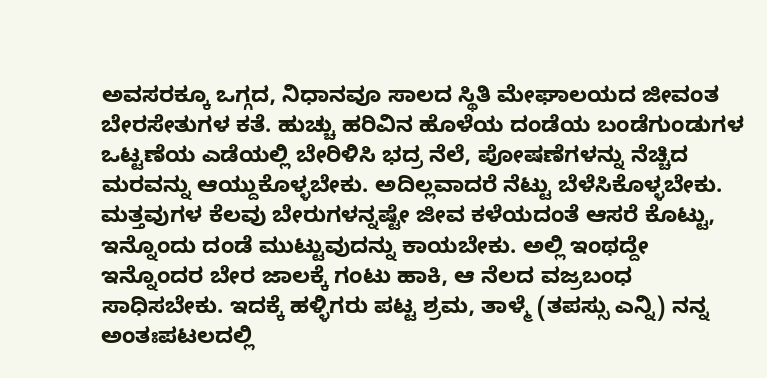ಅವಸರಕ್ಕೂ ಒಗ್ಗದ, ನಿಧಾನವೂ ಸಾಲದ ಸ್ಥಿತಿ ಮೇಘಾಲಯದ ಜೀವಂತ ಬೇರಸೇತುಗಳ ಕತೆ. ಹುಚ್ಚು ಹರಿವಿನ ಹೊಳೆಯ ದಂಡೆಯ ಬಂಡೆಗುಂಡುಗಳ ಒಟ್ಟಣೆಯ ಎಡೆಯಲ್ಲಿ ಬೇರಿಳಿಸಿ ಭದ್ರ ನೆಲೆ, ಪೋಷಣೆಗಳನ್ನು ನೆಚ್ಚಿದ ಮರವನ್ನು ಆಯ್ದುಕೊಳ್ಳಬೇಕು. ಅದಿಲ್ಲವಾದರೆ ನೆಟ್ಟು ಬೆಳೆಸಿಕೊಳ್ಳಬೇಕು. ಮತ್ತವುಗಳ ಕೆಲವು ಬೇರುಗಳನ್ನಷ್ಟೇ ಜೀವ ಕಳೆಯದಂತೆ ಆಸರೆ ಕೊಟ್ಟು, ಇನ್ನೊಂದು ದಂಡೆ ಮುಟ್ಟುವುದನ್ನು ಕಾಯಬೇಕು. ಅಲ್ಲಿ ಇಂಥದ್ದೇ ಇನ್ನೊಂದರ ಬೇರ ಜಾಲಕ್ಕೆ ಗಂಟು ಹಾಕಿ, ಆ ನೆಲದ ವಜ್ರಬಂಧ ಸಾಧಿಸಬೇಕು. ಇದಕ್ಕೆ ಹಳ್ಳಿಗರು ಪಟ್ಟ ಶ್ರಮ, ತಾಳ್ಮೆ (ತಪಸ್ಸು ಎನ್ನಿ) ನನ್ನ ಅಂತಃಪಟಲದಲ್ಲಿ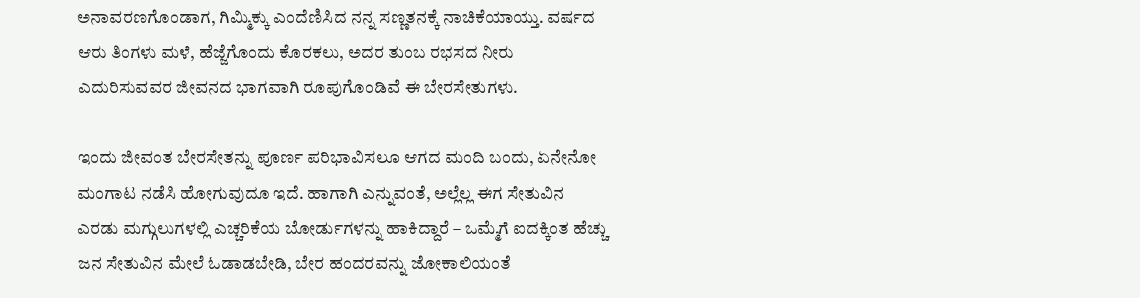ಅನಾವರಣಗೊಂಡಾಗ, ಗಿಮ್ಮಿಕ್ಕು ಎಂದೆಣಿಸಿದ ನನ್ನ ಸಣ್ಣತನಕ್ಕೆ ನಾಚಿಕೆಯಾಯ್ತು. ವರ್ಷದ ಆರು ತಿಂಗಳು ಮಳೆ, ಹೆಜ್ಜೆಗೊಂದು ಕೊರಕಲು, ಅದರ ತುಂಬ ರಭಸದ ನೀರು ಎದುರಿಸುವವರ ಜೀವನದ ಭಾಗವಾಗಿ ರೂಪುಗೊಂಡಿವೆ ಈ ಬೇರಸೇತುಗಳು.

ಇಂದು ಜೀವಂತ ಬೇರಸೇತನ್ನು ಪೂರ್ಣ ಪರಿಭಾವಿಸಲೂ ಆಗದ ಮಂದಿ ಬಂದು, ಏನೇನೋ ಮಂಗಾಟ ನಡೆಸಿ ಹೋಗುವುದೂ ಇದೆ. ಹಾಗಾಗಿ ಎನ್ನುವಂತೆ, ಅಲ್ಲೆಲ್ಲ ಈಗ ಸೇತುವಿನ ಎರಡು ಮಗ್ಗುಲುಗಳಲ್ಲಿ ಎಚ್ಚರಿಕೆಯ ಬೋರ್ಡುಗಳನ್ನು ಹಾಕಿದ್ದಾರೆ – ಒಮ್ಮೆಗೆ ಐದಕ್ಕಿಂತ ಹೆಚ್ಚು ಜನ ಸೇತುವಿನ ಮೇಲೆ ಓಡಾಡಬೇಡಿ, ಬೇರ ಹಂದರವನ್ನು ಜೋಕಾಲಿಯಂತೆ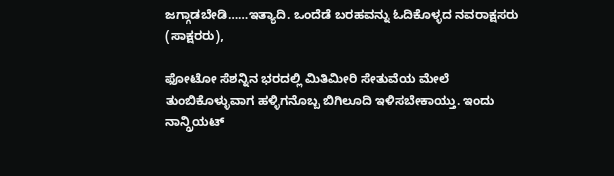ಜಗ್ಗಾಡಬೇಡಿ……ಇತ್ಯಾದಿ. ಒಂದೆಡೆ ಬರಹವನ್ನು ಓದಿಕೊಳ್ಳದ ನವರಾಕ್ಷಸರು (ಸಾಕ್ಷರರು),

ಫೋಟೋ ಸೆಶನ್ನಿನ ಭರದಲ್ಲಿ ಮಿತಿಮೀರಿ ಸೇತುವೆಯ ಮೇಲೆ ತುಂಬಿಕೊಳ್ಳುವಾಗ ಹಳ್ಳಿಗನೊಬ್ಬ ಬಿಗಿಲೂದಿ ಇಳಿಸಬೇಕಾಯ್ತು. ಇಂದು ನಾನ್ಗ್ರಿಯಟ್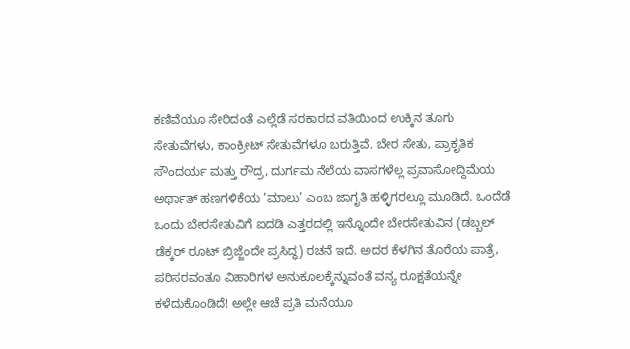ಕಣಿವೆಯೂ ಸೇರಿದಂತೆ ಎಲ್ಲೆಡೆ ಸರಕಾರದ ವತಿಯಿಂದ ಉಕ್ಕಿನ ತೂಗು ಸೇತುವೆಗಳು, ಕಾಂಕ್ರೀಟ್ ಸೇತುವೆಗಳೂ ಬರುತ್ತಿವೆ. ಬೇರ ಸೇತು, ಪ್ರಾಕೃತಿಕ ಸೌಂದರ್ಯ ಮತ್ತು ರೌದ್ರ, ದುರ್ಗಮ ನೆಲೆಯ ವಾಸಗಳೆಲ್ಲ ಪ್ರವಾಸೋದ್ದಿಮೆಯ ಅರ್ಥಾತ್ ಹಣಗಳಿಕೆಯ ‘ಮಾಲು’ ಎಂಬ ಜಾಗೃತಿ ಹಳ್ಳಿಗರಲ್ಲೂ ಮೂಡಿದೆ. ಒಂದೆಡೆ ಒಂದು ಬೇರಸೇತುವಿಗೆ ಐದಡಿ ಎತ್ತರದಲ್ಲಿ ಇನ್ನೊಂದೇ ಬೇರಸೇತುವಿನ (ಡಬ್ಬಲ್ ಡೆಕ್ಕರ್ ರೂಟ್ ಬ್ರಿಜ್ಜೆಂದೇ ಪ್ರಸಿದ್ಧ) ರಚನೆ ಇದೆ. ಅದರ ಕೆಳಗಿನ ತೊರೆಯ ಪಾತ್ರೆ, ಪರಿಸರವಂತೂ ವಿಹಾರಿಗಳ ಅನುಕೂಲಕ್ಕೆನ್ನುವಂತೆ ವನ್ಯ ರೂಕ್ಷತೆಯನ್ನೇ ಕಳೆದುಕೊಂಡಿದೆ! ಅಲ್ಲೇ ಆಚೆ ಪ್ರತಿ ಮನೆಯೂ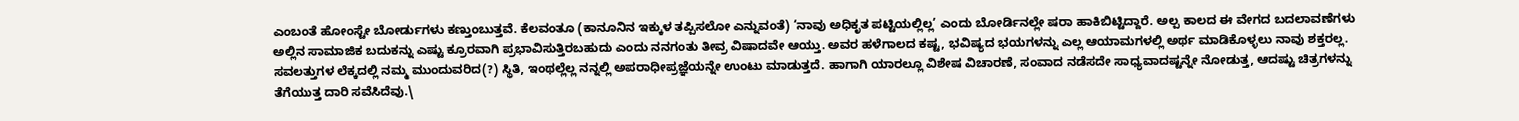ಎಂಬಂತೆ ಹೋಂಸ್ಟೇ ಬೋರ್ಡುಗಳು ಕಣ್ತುಂಬುತ್ತವೆ. ಕೆಲವಂತೂ (ಕಾನೂನಿನ ಇಕ್ಕುಳ ತಪ್ಪಿಸಲೋ ಎನ್ನುವಂತೆ) ‘ನಾವು ಅಧಿಕೃತ ಪಟ್ಟಿಯಲ್ಲಿಲ್ಲ’ ಎಂದು ಬೋರ್ಡಿನಲ್ಲೇ ಷರಾ ಹಾಕಿಬಿಟ್ಟಿದ್ದಾರೆ. ಅಲ್ಪ ಕಾಲದ ಈ ವೇಗದ ಬದಲಾವಣೆಗಳು ಅಲ್ಲಿನ ಸಾಮಾಜಿಕ ಬದುಕನ್ನು ಎಷ್ಟು ಕ್ರೂರವಾಗಿ ಪ್ರಭಾವಿಸುತ್ತಿರಬಹುದು ಎಂದು ನನಗಂತು ತೀವ್ರ ವಿಷಾದವೇ ಆಯ್ತು. ಅವರ ಹಳೆಗಾಲದ ಕಷ್ಟ, ಭವಿಷ್ಯದ ಭಯಗಳನ್ನು ಎಲ್ಲ ಆಯಾಮಗಳಲ್ಲಿ ಅರ್ಥ ಮಾಡಿಕೊಳ್ಳಲು ನಾವು ಶಕ್ತರಲ್ಲ. ಸವಲತ್ತುಗಳ ಲೆಕ್ಕದಲ್ಲಿ ನಮ್ಮ ಮುಂದುವರಿದ(?) ಸ್ಥಿತಿ, ಇಂಥಲ್ಲೆಲ್ಲ ನನ್ನಲ್ಲಿ ಅಪರಾಧೀಪ್ರಜ್ಞೆಯನ್ನೇ ಉಂಟು ಮಾಡುತ್ತದೆ. ಹಾಗಾಗಿ ಯಾರಲ್ಲೂ ವಿಶೇಷ ವಿಚಾರಣೆ, ಸಂವಾದ ನಡೆಸದೇ ಸಾಧ್ಯವಾದಷ್ಟನ್ನೇ ನೋಡುತ್ತ, ಆದಷ್ಟು ಚಿತ್ರಗಳನ್ನು ತೆಗೆಯುತ್ತ ದಾರಿ ಸವೆಸಿದೆವು.\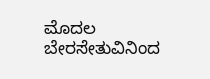ಮೊದಲ ಬೇರಸೇತುವಿನಿಂದ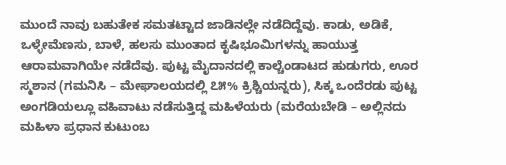ಮುಂದೆ ನಾವು ಬಹುತೇಕ ಸಮತಟ್ಟಾದ ಜಾಡಿನಲ್ಲೇ ನಡೆದಿದ್ದೆವು. ಕಾಡು, ಅಡಿಕೆ, ಒಳ್ಳೇಮೆಣಸು, ಬಾಳೆ, ಹಲಸು ಮುಂತಾದ ಕೃಷಿಭೂಮಿಗಳನ್ನು ಹಾಯುತ್ತ ಆರಾಮವಾಗಿಯೇ ನಡೆದೆವು. ಪುಟ್ಟ ಮೈದಾನದಲ್ಲಿ ಕಾಲ್ಚೆಂಡಾಟದ ಹುಡುಗರು, ಊರ ಸ್ಮಶಾನ (ಗಮನಿಸಿ – ಮೇಘಾಲಯದಲ್ಲಿ ೭೫% ಕ್ರಿಶ್ಚಿಯನ್ನರು), ಸಿಕ್ಕ ಒಂದೆರಡು ಪುಟ್ಟ ಅಂಗಡಿಯಲ್ಲೂ ವಹಿವಾಟು ನಡೆಸುತ್ತಿದ್ದ ಮಹಿಳೆಯರು (ಮರೆಯಬೇಡಿ – ಅಲ್ಲಿನದು ಮಹಿಳಾ ಪ್ರಧಾನ ಕುಟುಂಬ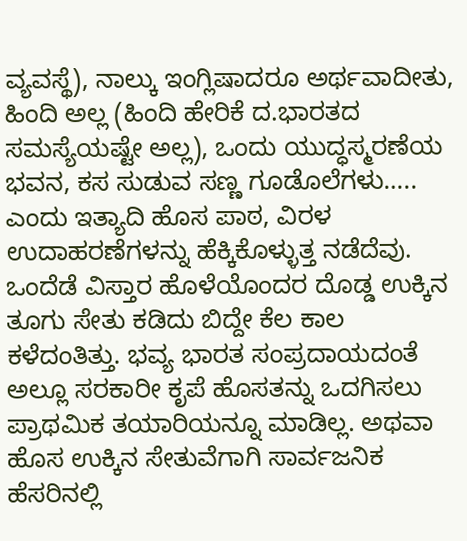ವ್ಯವಸ್ಥೆ), ನಾಲ್ಕು ಇಂಗ್ಲಿಷಾದರೂ ಅರ್ಥವಾದೀತು, ಹಿಂದಿ ಅಲ್ಲ (ಹಿಂದಿ ಹೇರಿಕೆ ದ.ಭಾರತದ ಸಮಸ್ಯೆಯಷ್ಟೇ ಅಲ್ಲ), ಒಂದು ಯುದ್ಧಸ್ಮರಣೆಯ ಭವನ, ಕಸ ಸುಡುವ ಸಣ್ಣ ಗೂಡೊಲೆಗಳು….. ಎಂದು ಇತ್ಯಾದಿ ಹೊಸ ಪಾಠ, ವಿರಳ ಉದಾಹರಣೆಗಳನ್ನು ಹೆಕ್ಕಿಕೊಳ್ಳುತ್ತ ನಡೆದೆವು. ಒಂದೆಡೆ ವಿಸ್ತಾರ ಹೊಳೆಯೊಂದರ ದೊಡ್ಡ ಉಕ್ಕಿನ ತೂಗು ಸೇತು ಕಡಿದು ಬಿದ್ದೇ ಕೆಲ ಕಾಲ ಕಳೆದಂತಿತ್ತು. ಭವ್ಯ ಭಾರತ ಸಂಪ್ರದಾಯದಂತೆ ಅಲ್ಲೂ ಸರಕಾರೀ ಕೃಪೆ ಹೊಸತನ್ನು ಒದಗಿಸಲು ಪ್ರಾಥಮಿಕ ತಯಾರಿಯನ್ನೂ ಮಾಡಿಲ್ಲ. ಅಥವಾ ಹೊಸ ಉಕ್ಕಿನ ಸೇತುವೆಗಾಗಿ ಸಾರ್ವಜನಿಕ ಹೆಸರಿನಲ್ಲಿ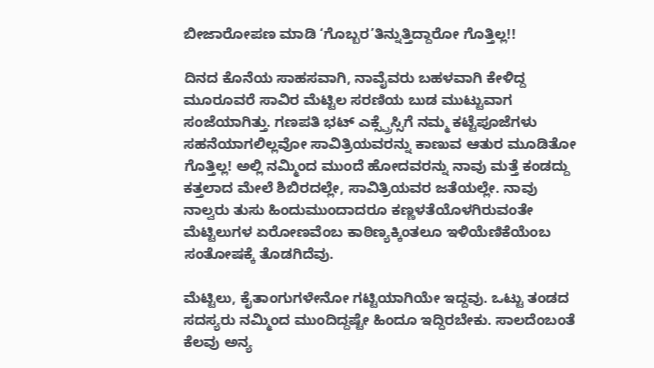ಬೀಜಾರೋಪಣ ಮಾಡಿ ‘ಗೊಬ್ಬರ’ತಿನ್ನುತ್ತಿದ್ದಾರೋ ಗೊತ್ತಿಲ್ಲ!!

ದಿನದ ಕೊನೆಯ ಸಾಹಸವಾಗಿ, ನಾವೈವರು ಬಹಳವಾಗಿ ಕೇಳಿದ್ದ ಮೂರೂವರೆ ಸಾವಿರ ಮೆಟ್ಟಿಲ ಸರಣಿಯ ಬುಡ ಮುಟ್ಟುವಾಗ ಸಂಜೆಯಾಗಿತ್ತು. ಗಣಪತಿ ಭಟ್ ಎಕ್ಸ್ಪ್ರೆಸ್ಸಿಗೆ ನಮ್ಮ ಕಟ್ಟೆಪೂಜೆಗಳು ಸಹನೆಯಾಗಲಿಲ್ಲವೋ ಸಾವಿತ್ರಿಯವರನ್ನು ಕಾಣುವ ಆತುರ ಮೂಡಿತೋ ಗೊತ್ತಿಲ್ಲ! ಅಲ್ಲಿ ನಮ್ಮಿಂದ ಮುಂದೆ ಹೋದವರನ್ನು ನಾವು ಮತ್ತೆ ಕಂಡದ್ದು ಕತ್ತಲಾದ ಮೇಲೆ ಶಿಬಿರದಲ್ಲೇ, ಸಾವಿತ್ರಿಯವರ ಜತೆಯಲ್ಲೇ. ನಾವು ನಾಲ್ವರು ತುಸು ಹಿಂದುಮುಂದಾದರೂ ಕಣ್ಣಳತೆಯೊಳಗಿರುವಂತೇ ಮೆಟ್ಟಿಲುಗಳ ಏರೋಣವೆಂಬ ಕಾಠಿಣ್ಯಕ್ಕಿಂತಲೂ ಇಳಿಯೆಣಿಕೆಯೆಂಬ ಸಂತೋಷಕ್ಕೆ ತೊಡಗಿದೆವು.

ಮೆಟ್ಟಿಲು, ಕೈತಾಂಗುಗಳೇನೋ ಗಟ್ಟಿಯಾಗಿಯೇ ಇದ್ದವು. ಒಟ್ಟು ತಂಡದ ಸದಸ್ಯರು ನಮ್ಮಿಂದ ಮುಂದಿದ್ದಷ್ಟೇ ಹಿಂದೂ ಇದ್ದಿರಬೇಕು. ಸಾಲದೆಂಬಂತೆ ಕೆಲವು ಅನ್ಯ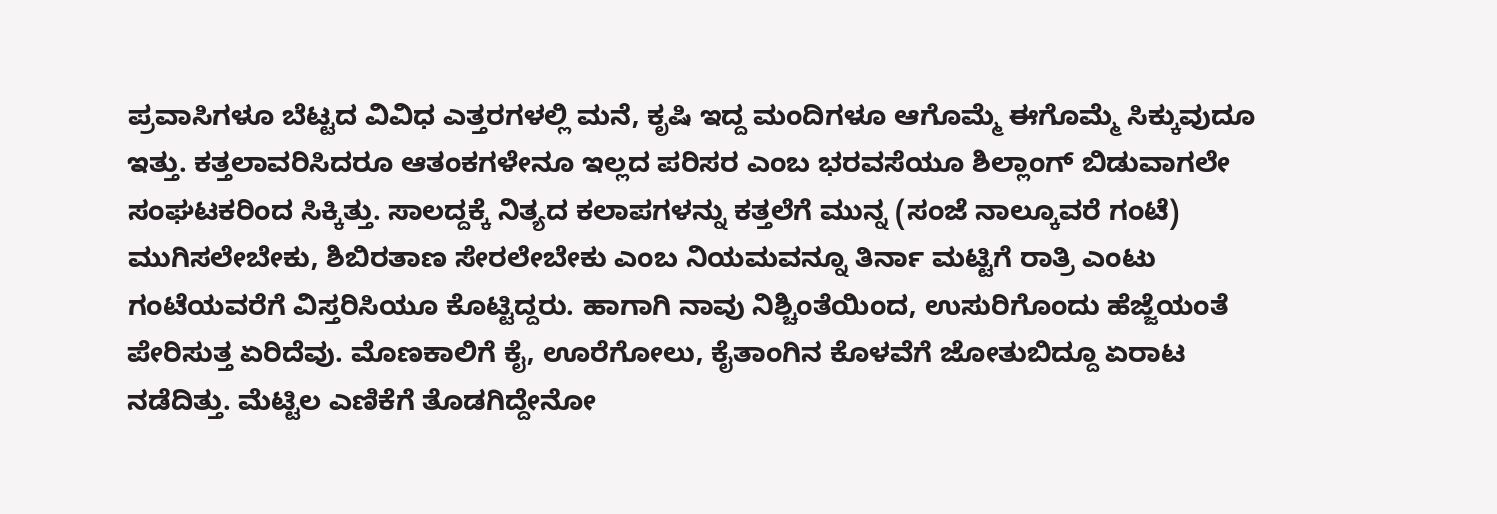ಪ್ರವಾಸಿಗಳೂ ಬೆಟ್ಟದ ವಿವಿಧ ಎತ್ತರಗಳಲ್ಲಿ ಮನೆ, ಕೃಷಿ ಇದ್ದ ಮಂದಿಗಳೂ ಆಗೊಮ್ಮೆ ಈಗೊಮ್ಮೆ ಸಿಕ್ಕುವುದೂ ಇತ್ತು. ಕತ್ತಲಾವರಿಸಿದರೂ ಆತಂಕಗಳೇನೂ ಇಲ್ಲದ ಪರಿಸರ ಎಂಬ ಭರವಸೆಯೂ ಶಿಲ್ಲಾಂಗ್ ಬಿಡುವಾಗಲೇ ಸಂಘಟಕರಿಂದ ಸಿಕ್ಕಿತ್ತು. ಸಾಲದ್ದಕ್ಕೆ ನಿತ್ಯದ ಕಲಾಪಗಳನ್ನು ಕತ್ತಲೆಗೆ ಮುನ್ನ (ಸಂಜೆ ನಾಲ್ಕೂವರೆ ಗಂಟೆ) ಮುಗಿಸಲೇಬೇಕು, ಶಿಬಿರತಾಣ ಸೇರಲೇಬೇಕು ಎಂಬ ನಿಯಮವನ್ನೂ ತಿರ್ನಾ ಮಟ್ಟಿಗೆ ರಾತ್ರಿ ಎಂಟು ಗಂಟೆಯವರೆಗೆ ವಿಸ್ತರಿಸಿಯೂ ಕೊಟ್ಟಿದ್ದರು. ಹಾಗಾಗಿ ನಾವು ನಿಶ್ಚಿಂತೆಯಿಂದ, ಉಸುರಿಗೊಂದು ಹೆಜ್ಜೆಯಂತೆ ಪೇರಿಸುತ್ತ ಏರಿದೆವು. ಮೊಣಕಾಲಿಗೆ ಕೈ, ಊರೆಗೋಲು, ಕೈತಾಂಗಿನ ಕೊಳವೆಗೆ ಜೋತುಬಿದ್ದೂ ಏರಾಟ ನಡೆದಿತ್ತು. ಮೆಟ್ಟಿಲ ಎಣಿಕೆಗೆ ತೊಡಗಿದ್ದೇನೋ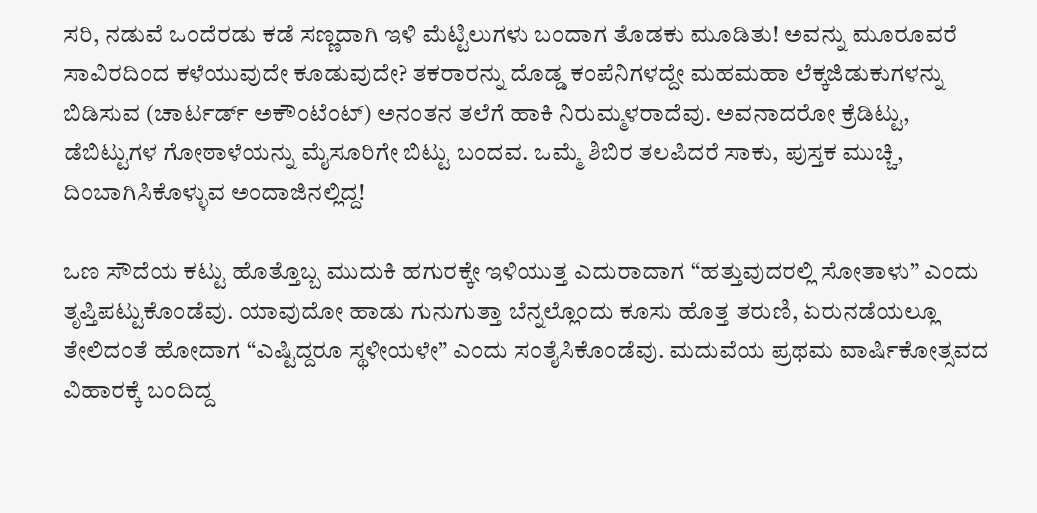ಸರಿ, ನಡುವೆ ಒಂದೆರಡು ಕಡೆ ಸಣ್ಣದಾಗಿ ಇಳಿ ಮೆಟ್ಟಿಲುಗಳು ಬಂದಾಗ ತೊಡಕು ಮೂಡಿತು! ಅವನ್ನು ಮೂರೂವರೆ ಸಾವಿರದಿಂದ ಕಳೆಯುವುದೇ ಕೂಡುವುದೇ? ತಕರಾರನ್ನು ದೊಡ್ಡ ಕಂಪೆನಿಗಳದ್ದೇ ಮಹಮಹಾ ಲೆಕ್ಕಜಿಡುಕುಗಳನ್ನು ಬಿಡಿಸುವ (ಚಾರ್ಟರ್ಡ್ ಅಕೌಂಟೆಂಟ್) ಅನಂತನ ತಲೆಗೆ ಹಾಕಿ ನಿರುಮ್ಮಳರಾದೆವು. ಅವನಾದರೋ ಕ್ರೆಡಿಟ್ಟು, ಡೆಬಿಟ್ಟುಗಳ ಗೋಠಾಳೆಯನ್ನು ಮೈಸೂರಿಗೇ ಬಿಟ್ಟು ಬಂದವ. ಒಮ್ಮೆ ಶಿಬಿರ ತಲಪಿದರೆ ಸಾಕು, ಪುಸ್ತಕ ಮುಚ್ಚಿ, ದಿಂಬಾಗಿಸಿಕೊಳ್ಳುವ ಅಂದಾಜಿನಲ್ಲಿದ್ದ!

ಒಣ ಸೌದೆಯ ಕಟ್ಟು ಹೊತ್ತೊಬ್ಬ ಮುದುಕಿ ಹಗುರಕ್ಕೇ ಇಳಿಯುತ್ತ ಎದುರಾದಾಗ “ಹತ್ತುವುದರಲ್ಲಿ ಸೋತಾಳು” ಎಂದು ತೃಪ್ತಿಪಟ್ಟುಕೊಂಡೆವು. ಯಾವುದೋ ಹಾಡು ಗುನುಗುತ್ತಾ ಬೆನ್ನಲ್ಲೊಂದು ಕೂಸು ಹೊತ್ತ ತರುಣಿ, ಏರುನಡೆಯಲ್ಲೂ ತೇಲಿದಂತೆ ಹೋದಾಗ “ಎಷ್ಟಿದ್ದರೂ ಸ್ಥಳೀಯಳೇ” ಎಂದು ಸಂತೈಸಿಕೊಂಡೆವು. ಮದುವೆಯ ಪ್ರಥಮ ವಾರ್ಷಿಕೋತ್ಸವದ ವಿಹಾರಕ್ಕೆ ಬಂದಿದ್ದ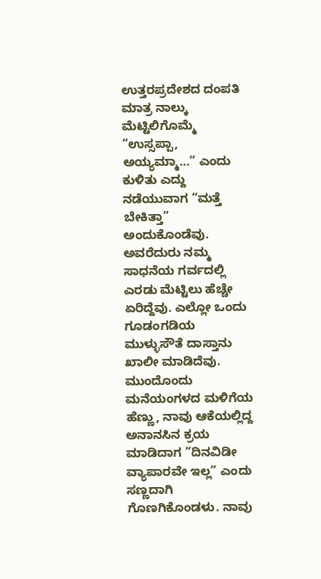ಉತ್ತರಪ್ರದೇಶದ ದಂಪತಿ ಮಾತ್ರ ನಾಲ್ಕು ಮೆಟ್ಟಿಲಿಗೊಮ್ಮೆ “ಉಸ್ಸಪ್ಪಾ, ಅಯ್ಯಮ್ಮಾ…” ಎಂದು ಕುಳಿತು ಎದ್ದು ನಡೆಯುವಾಗ “ಮತ್ತೆ ಬೇಕಿತ್ತಾ” ಅಂದುಕೊಂಡೆವು. ಅವರೆದುರು ನಮ್ಮ ಸಾಧನೆಯ ಗರ್ವದಲ್ಲಿ ಎರಡು ಮೆಟ್ಟಿಲು ಹೆಚ್ಚೇ ಏರಿದ್ದೆವು. ಎಲ್ಲೋ ಒಂದು ಗೂಡಂಗಡಿಯ ಮುಳ್ಳುಸೌತೆ ದಾಸ್ತಾನು ಖಾಲೀ ಮಾಡಿದೆವು. ಮುಂದೊಂದು ಮನೆಯಂಗಳದ ಮಳಿಗೆಯ ಹೆಣ್ಣು, ನಾವು ಆಕೆಯಲ್ಲಿದ್ದ ಅನಾನಸಿನ ಕ್ರಯ ಮಾಡಿದಾಗ “ದಿನವಿಡೀ ವ್ಯಾಪಾರವೇ ಇಲ್ಲ” ಎಂದು ಸಣ್ಣದಾಗಿ ಗೊಣಗಿಕೊಂಡಳು. ನಾವು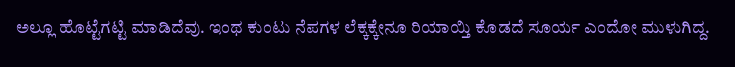ಅಲ್ಲೂ ಹೊಟ್ಟೆಗಟ್ಟಿ ಮಾಡಿದೆವು. ಇಂಥ ಕುಂಟು ನೆಪಗಳ ಲೆಕ್ಕಕ್ಕೇನೂ ರಿಯಾಯ್ತಿ ಕೊಡದೆ ಸೂರ್ಯ ಎಂದೋ ಮುಳುಗಿದ್ದ.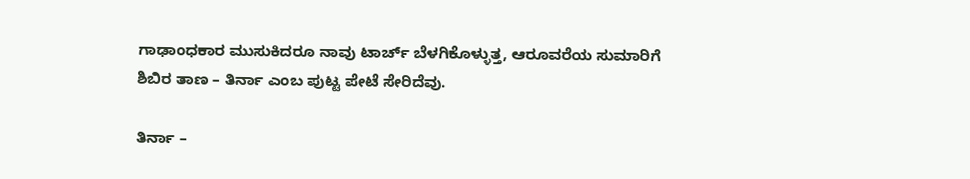ಗಾಢಾಂಧಕಾರ ಮುಸುಕಿದರೂ ನಾವು ಟಾರ್ಚ್ ಬೆಳಗಿಕೊಳ್ಳುತ್ತ, ಆರೂವರೆಯ ಸುಮಾರಿಗೆ ಶಿಬಿರ ತಾಣ – ತಿರ್ನಾ ಎಂಬ ಪುಟ್ಟ ಪೇಟೆ ಸೇರಿದೆವು.

ತಿರ್ನಾ –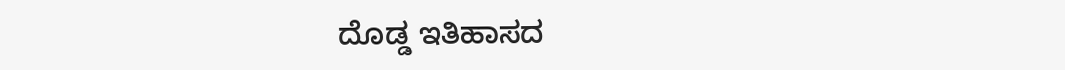ದೊಡ್ಡ ಇತಿಹಾಸದ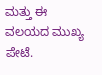ಮತ್ತು ಈ ವಲಯದ ಮುಖ್ಯ ಪೇಟೆ.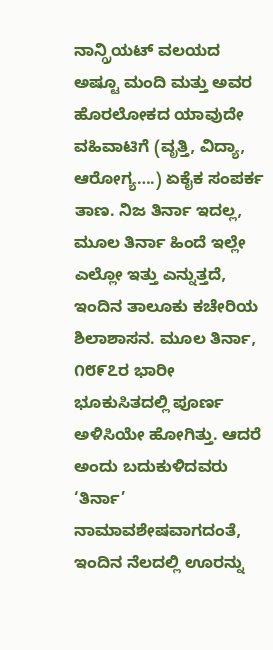ನಾನ್ಗ್ರಿಯಟ್ ವಲಯದ ಅಷ್ಟೂ ಮಂದಿ ಮತ್ತು ಅವರ ಹೊರಲೋಕದ ಯಾವುದೇ ವಹಿವಾಟಿಗೆ (ವೃತ್ತಿ, ವಿದ್ಯಾ, ಆರೋಗ್ಯ….) ಏಕೈಕ ಸಂಪರ್ಕ ತಾಣ. ನಿಜ ತಿರ್ನಾ ಇದಲ್ಲ, ಮೂಲ ತಿರ್ನಾ ಹಿಂದೆ ಇಲ್ಲೇ ಎಲ್ಲೋ ಇತ್ತು ಎನ್ನುತ್ತದೆ, ಇಂದಿನ ತಾಲೂಕು ಕಚೇರಿಯ ಶಿಲಾಶಾಸನ. ಮೂಲ ತಿರ್ನಾ, ೧೮೯೭ರ ಭಾರೀ ಭೂಕುಸಿತದಲ್ಲಿ ಪೂರ್ಣ ಅಳಿಸಿಯೇ ಹೋಗಿತ್ತು. ಆದರೆ ಅಂದು ಬದುಕುಳಿದವರು ‘ತಿರ್ನಾ’ ನಾಮಾವಶೇಷವಾಗದಂತೆ, ಇಂದಿನ ನೆಲದಲ್ಲಿ ಊರನ್ನು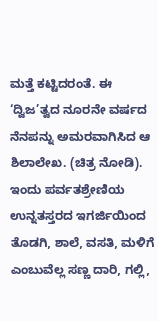ಮತ್ತೆ ಕಟ್ಟಿದರಂತೆ. ಈ ‘ದ್ವಿಜ’ತ್ವದ ನೂರನೇ ವರ್ಷದ ನೆನಪನ್ನು ಅಮರವಾಗಿಸಿದ ಆ ಶಿಲಾಲೇಖ. (ಚಿತ್ರ ನೋಡಿ). ಇಂದು ಪರ್ವತಶ್ರೇಣಿಯ ಉನ್ನತಸ್ತರದ ಇಗರ್ಜಿಯಿಂದ ತೊಡಗಿ, ಶಾಲೆ, ವಸತಿ, ಮಳಿಗೆ ಎಂಬುವೆಲ್ಲ ಸಣ್ಣ ದಾರಿ, ಗಲ್ಲಿ,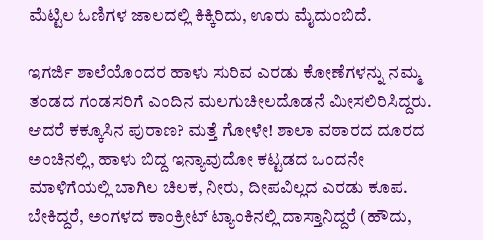ಮೆಟ್ಟಿಲ ಓಣಿಗಳ ಜಾಲದಲ್ಲಿ ಕಿಕ್ಕಿರಿದು, ಊರು ಮೈದುಂಬಿದೆ.

ಇಗರ್ಜಿ ಶಾಲೆಯೊಂದರ ಹಾಳು ಸುರಿವ ಎರಡು ಕೋಣೆಗಳನ್ನು ನಮ್ಮ ತಂಡದ ಗಂಡಸರಿಗೆ ಎಂದಿನ ಮಲಗುಚೀಲದೊಡನೆ ಮೀಸಲಿರಿಸಿದ್ದರು. ಆದರೆ ಕಕ್ಕೂಸಿನ ಪುರಾಣ? ಮತ್ತೆ ಗೋಳೇ! ಶಾಲಾ ವಠಾರದ ದೂರದ ಅಂಚಿನಲ್ಲಿ, ಹಾಳು ಬಿದ್ದ ಇನ್ಯಾವುದೋ ಕಟ್ಟಡದ ಒಂದನೇ ಮಾಳಿಗೆಯಲ್ಲಿ ಬಾಗಿಲ ಚಿಲಕ, ನೀರು, ದೀಪವಿಲ್ಲದ ಎರಡು ಕೂಪ. ಬೇಕಿದ್ದರೆ, ಅಂಗಳದ ಕಾಂಕ್ರೀಟ್ ಟ್ಯಾಂಕಿನಲ್ಲಿ ದಾಸ್ತಾನಿದ್ದರೆ (ಹೌದು,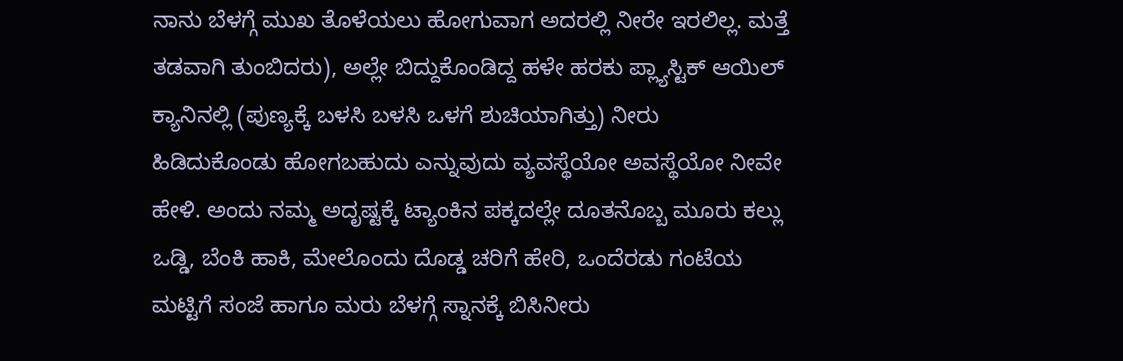ನಾನು ಬೆಳಗ್ಗೆ ಮುಖ ತೊಳೆಯಲು ಹೋಗುವಾಗ ಅದರಲ್ಲಿ ನೀರೇ ಇರಲಿಲ್ಲ. ಮತ್ತೆ ತಡವಾಗಿ ತುಂಬಿದರು), ಅಲ್ಲೇ ಬಿದ್ದುಕೊಂಡಿದ್ದ ಹಳೇ ಹರಕು ಪ್ಲ್ಯಾಸ್ಟಿಕ್ ಆಯಿಲ್ ಕ್ಯಾನಿನಲ್ಲಿ (ಪುಣ್ಯಕ್ಕೆ ಬಳಸಿ ಬಳಸಿ ಒಳಗೆ ಶುಚಿಯಾಗಿತ್ತು) ನೀರು ಹಿಡಿದುಕೊಂಡು ಹೋಗಬಹುದು ಎನ್ನುವುದು ವ್ಯವಸ್ಥೆಯೋ ಅವಸ್ಥೆಯೋ ನೀವೇ ಹೇಳಿ. ಅಂದು ನಮ್ಮ ಅದೃಷ್ಟಕ್ಕೆ ಟ್ಯಾಂಕಿನ ಪಕ್ಕದಲ್ಲೇ ದೂತನೊಬ್ಬ ಮೂರು ಕಲ್ಲು ಒಡ್ಡಿ, ಬೆಂಕಿ ಹಾಕಿ, ಮೇಲೊಂದು ದೊಡ್ಡ ಚರಿಗೆ ಹೇರಿ, ಒಂದೆರಡು ಗಂಟೆಯ ಮಟ್ಟಿಗೆ ಸಂಜೆ ಹಾಗೂ ಮರು ಬೆಳಗ್ಗೆ ಸ್ನಾನಕ್ಕೆ ಬಿಸಿನೀರು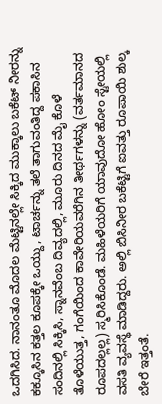ಒದಗಿಸಿದ. ನಾನಂತೂ ಮೊದಲ ಮೆಟ್ಟಿನಲ್ಲೇ ಸಿಕ್ಕಿದ ಮುಕ್ಕಾಲು ಬಕೆಟ್ ನೀರನ್ನು ಕಕ್ಕೂಸಿನ ಕತ್ತಲ ಕೂಪಕ್ಕೇ ಒಯ್ದು, ಟಾರ್ಚನ್ನು ತಲೆ ತಾಗುವಂತಿದ್ದ ಪಕಾಸಿನ ಸಂದಿನಲ್ಲಿ ಸಿಕ್ಕಿಸಿ, ಸ್ನಾನವೆಂಬ ದಿವ್ಯದಲ್ಲಿ, ಮೂರು ದಿನದ ಮೈ ಕೊಳೆ ತೊಳೆಯುತ್ತ, ಗಂಗೆಯಿಂದ ಕಾವೇರಿಯವರೆಗಿನ ತೀರ್ಥಗಳನ್ನು (ವರ್ತಮಾನದ ರೂಪದಲ್ಲಲ್ಲ) ಸ್ಮರಿಸಿಕೊಂಡೆ. ಮಹಿಳೆಯರಿಗೆ ಯಾವುದೋ ಹೋಂ ಸ್ಟೇಯಲ್ಲಿ ವಸತಿ ವ್ಯವಸ್ಥೆ ಮಾಡಿದ್ದರು. ಅಲ್ಲಿ ಬಿಸಿನೀರ ಬಕೆಟ್ಟಿಗೆ ಐವತ್ತು ರೂಪಾಯಿ ಶುಲ್ಕ ಬೇರೆ ಇತ್ತಂತೆ.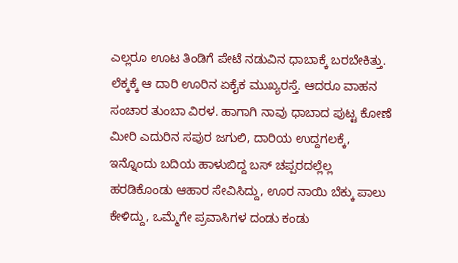ಎಲ್ಲರೂ ಊಟ ತಿಂಡಿಗೆ ಪೇಟೆ ನಡುವಿನ ಧಾಬಾಕ್ಕೆ ಬರಬೇಕಿತ್ತು. ಲೆಕ್ಕಕ್ಕೆ ಆ ದಾರಿ ಊರಿನ ಏಕೈಕ ಮುಖ್ಯರಸ್ತೆ. ಆದರೂ ವಾಹನ ಸಂಚಾರ ತುಂಬಾ ವಿರಳ. ಹಾಗಾಗಿ ನಾವು ಧಾಬಾದ ಪುಟ್ಟ ಕೋಣೆ ಮೀರಿ ಎದುರಿನ ಸಪುರ ಜಗುಲಿ, ದಾರಿಯ ಉದ್ದಗಲಕ್ಕೆ, ಇನ್ನೊಂದು ಬದಿಯ ಹಾಳುಬಿದ್ದ ಬಸ್ ಚಪ್ಪರದಲ್ಲೆಲ್ಲ ಹರಡಿಕೊಂಡು ಆಹಾರ ಸೇವಿಸಿದ್ದು, ಊರ ನಾಯಿ ಬೆಕ್ಕು ಪಾಲು ಕೇಳಿದ್ದು, ಒಮ್ಮೆಗೇ ಪ್ರವಾಸಿಗಳ ದಂಡು ಕಂಡು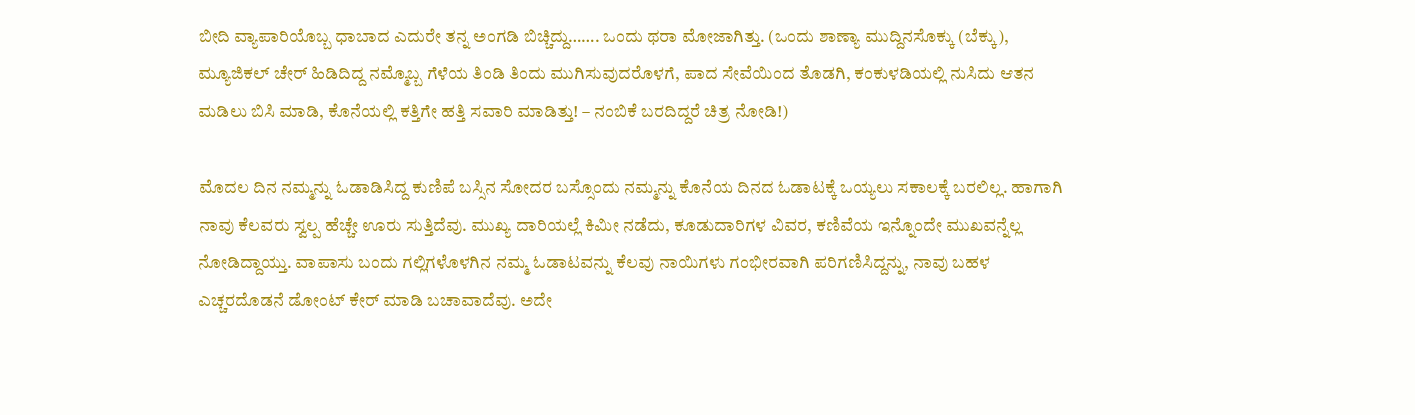ಬೀದಿ ವ್ಯಾಪಾರಿಯೊಬ್ಬ ಧಾಬಾದ ಎದುರೇ ತನ್ನ ಅಂಗಡಿ ಬಿಚ್ಚಿದ್ದು……. ಒಂದು ಥರಾ ಮೋಜಾಗಿತ್ತು. (ಒಂದು ಶಾಣ್ಯಾ ಮುದ್ದಿನಸೊಕ್ಕು (ಬೆಕ್ಕು), ಮ್ಯೂಜಿಕಲ್ ಚೇರ್ ಹಿಡಿದಿದ್ದ ನಮ್ಮೊಬ್ಬ ಗೆಳೆಯ ತಿಂಡಿ ತಿಂದು ಮುಗಿಸುವುದರೊಳಗೆ, ಪಾದ ಸೇವೆಯಿಂದ ತೊಡಗಿ, ಕಂಕುಳಡಿಯಲ್ಲಿ ನುಸಿದು ಆತನ ಮಡಿಲು ಬಿಸಿ ಮಾಡಿ, ಕೊನೆಯಲ್ಲಿ ಕತ್ತಿಗೇ ಹತ್ತಿ ಸವಾರಿ ಮಾಡಿತ್ತು! – ನಂಬಿಕೆ ಬರದಿದ್ದರೆ ಚಿತ್ರ ನೋಡಿ!)

ಮೊದಲ ದಿನ ನಮ್ಮನ್ನು ಓಡಾಡಿಸಿದ್ದ ಕುಣಿಪೆ ಬಸ್ಸಿನ ಸೋದರ ಬಸ್ಸೊಂದು ನಮ್ಮನ್ನು ಕೊನೆಯ ದಿನದ ಓಡಾಟಕ್ಕೆ ಒಯ್ಯಲು ಸಕಾಲಕ್ಕೆ ಬರಲಿಲ್ಲ. ಹಾಗಾಗಿ ನಾವು ಕೆಲವರು ಸ್ವಲ್ಪ ಹೆಚ್ಚೇ ಊರು ಸುತ್ತಿದೆವು. ಮುಖ್ಯ ದಾರಿಯಲ್ಲೆ ಕಿಮೀ ನಡೆದು, ಕೂಡುದಾರಿಗಳ ವಿವರ, ಕಣಿವೆಯ ಇನ್ನೊಂದೇ ಮುಖವನ್ನೆಲ್ಲ ನೋಡಿದ್ದಾಯ್ತು. ವಾಪಾಸು ಬಂದು ಗಲ್ಲಿಗಳೊಳಗಿನ ನಮ್ಮ ಓಡಾಟವನ್ನು ಕೆಲವು ನಾಯಿಗಳು ಗಂಭೀರವಾಗಿ ಪರಿಗಣಿಸಿದ್ದನ್ನು, ನಾವು ಬಹಳ ಎಚ್ಚರದೊಡನೆ ಡೋಂಟ್ ಕೇರ್ ಮಾಡಿ ಬಚಾವಾದೆವು. ಅದೇ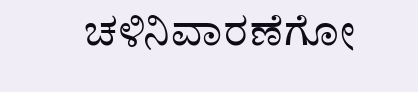ಚಳಿನಿವಾರಣೆಗೋ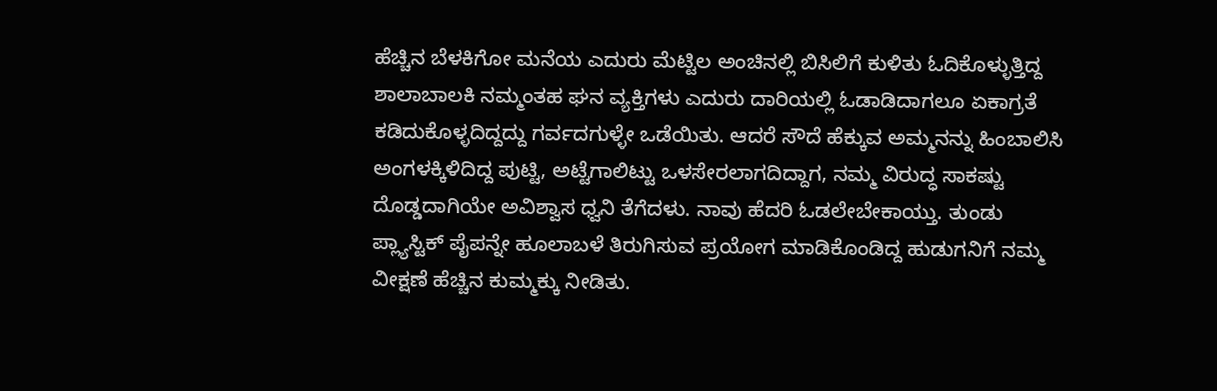ಹೆಚ್ಚಿನ ಬೆಳಕಿಗೋ ಮನೆಯ ಎದುರು ಮೆಟ್ಟಿಲ ಅಂಚಿನಲ್ಲಿ ಬಿಸಿಲಿಗೆ ಕುಳಿತು ಓದಿಕೊಳ್ಳುತ್ತಿದ್ದ ಶಾಲಾಬಾಲಕಿ ನಮ್ಮಂತಹ ಘನ ವ್ಯಕ್ತಿಗಳು ಎದುರು ದಾರಿಯಲ್ಲಿ ಓಡಾಡಿದಾಗಲೂ ಏಕಾಗ್ರತೆ ಕಡಿದುಕೊಳ್ಳದಿದ್ದದ್ದು ಗರ್ವದಗುಳ್ಳೇ ಒಡೆಯಿತು. ಆದರೆ ಸೌದೆ ಹೆಕ್ಕುವ ಅಮ್ಮನನ್ನು ಹಿಂಬಾಲಿಸಿ ಅಂಗಳಕ್ಕಿಳಿದಿದ್ದ ಪುಟ್ಟಿ, ಅಟ್ಟೆಗಾಲಿಟ್ಟು ಒಳಸೇರಲಾಗದಿದ್ದಾಗ, ನಮ್ಮ ವಿರುದ್ಧ ಸಾಕಷ್ಟು ದೊಡ್ಡದಾಗಿಯೇ ಅವಿಶ್ವಾಸ ಧ್ವನಿ ತೆಗೆದಳು. ನಾವು ಹೆದರಿ ಓಡಲೇಬೇಕಾಯ್ತು. ತುಂಡು ಪ್ಲ್ಯಾಸ್ಟಿಕ್ ಪೈಪನ್ನೇ ಹೂಲಾಬಳೆ ತಿರುಗಿಸುವ ಪ್ರಯೋಗ ಮಾಡಿಕೊಂಡಿದ್ದ ಹುಡುಗನಿಗೆ ನಮ್ಮ ವೀಕ್ಷಣೆ ಹೆಚ್ಚಿನ ಕುಮ್ಮಕ್ಕು ನೀಡಿತು.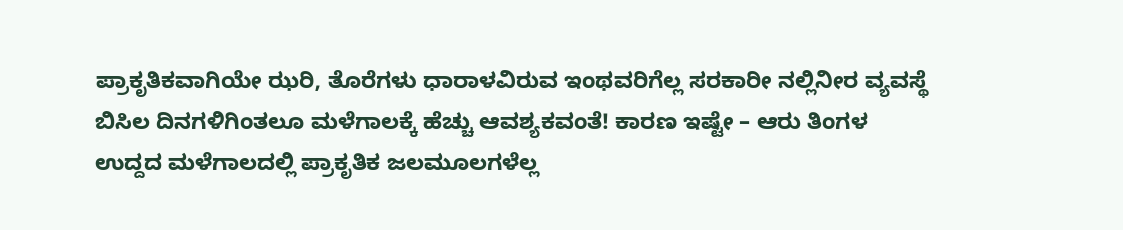ಪ್ರಾಕೃತಿಕವಾಗಿಯೇ ಝರಿ, ತೊರೆಗಳು ಧಾರಾಳವಿರುವ ಇಂಥವರಿಗೆಲ್ಲ ಸರಕಾರೀ ನಲ್ಲಿನೀರ ವ್ಯವಸ್ಥೆ ಬಿಸಿಲ ದಿನಗಳಿಗಿಂತಲೂ ಮಳೆಗಾಲಕ್ಕೆ ಹೆಚ್ಚು ಆವಶ್ಯಕವಂತೆ! ಕಾರಣ ಇಷ್ಟೇ – ಆರು ತಿಂಗಳ ಉದ್ದದ ಮಳೆಗಾಲದಲ್ಲಿ ಪ್ರಾಕೃತಿಕ ಜಲಮೂಲಗಳೆಲ್ಲ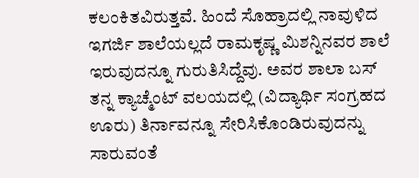ಕಲಂಕಿತವಿರುತ್ತವೆ. ಹಿಂದೆ ಸೊಹ್ರಾದಲ್ಲಿ ನಾವುಳಿದ ಇಗರ್ಜಿ ಶಾಲೆಯಲ್ಲದೆ ರಾಮಕೃಷ್ಣ ಮಿಶನ್ನಿನವರ ಶಾಲೆ ಇರುವುದನ್ನೂ ಗುರುತಿಸಿದ್ದೆವು. ಅವರ ಶಾಲಾ ಬಸ್ ತನ್ನ ಕ್ಯಾಚ್ಮೆಂಟ್ ವಲಯದಲ್ಲಿ (ವಿದ್ಯಾರ್ಥಿ ಸಂಗ್ರಹದ ಊರು) ತಿರ್ನಾವನ್ನೂ ಸೇರಿಸಿಕೊಂಡಿರುವುದನ್ನು ಸಾರುವಂತೆ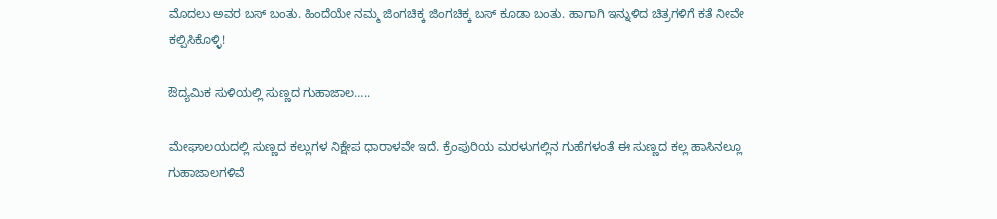ಮೊದಲು ಅವರ ಬಸ್ ಬಂತು. ಹಿಂದೆಯೇ ನಮ್ಮ ಜಿಂಗಚಿಕ್ಕ ಜಿಂಗಚಿಕ್ಕ ಬಸ್ ಕೂಡಾ ಬಂತು. ಹಾಗಾಗಿ ಇನ್ನುಳಿದ ಚಿತ್ರಗಳಿಗೆ ಕತೆ ನೀವೇ ಕಲ್ಪಿಸಿಕೊಳ್ಳಿ!

ಔದ್ಯಮಿಕ ಸುಳಿಯಲ್ಲಿ ಸುಣ್ಣದ ಗುಹಾಜಾಲ…..

ಮೇಘಾಲಯದಲ್ಲಿ ಸುಣ್ಣದ ಕಲ್ಲುಗಳ ನಿಕ್ಷೇಪ ಧಾರಾಳವೇ ಇದೆ. ಕ್ರೆಂಪುರಿಯ ಮರಳುಗಲ್ಲಿನ ಗುಹೆಗಳಂತೆ ಈ ಸುಣ್ಣದ ಕಲ್ಲ ಹಾಸಿನಲ್ಲೂ ಗುಹಾಜಾಲಗಳಿವೆ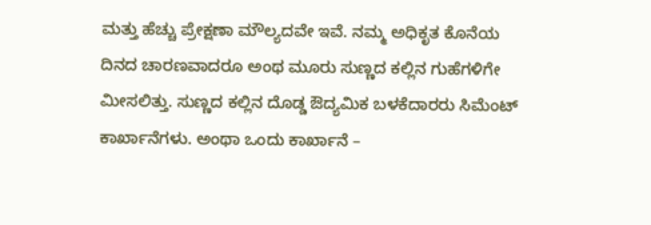ಮತ್ತು ಹೆಚ್ಚು ಪ್ರೇಕ್ಷಣಾ ಮೌಲ್ಯದವೇ ಇವೆ. ನಮ್ಮ ಅಧಿಕೃತ ಕೊನೆಯ ದಿನದ ಚಾರಣವಾದರೂ ಅಂಥ ಮೂರು ಸುಣ್ಣದ ಕಲ್ಲಿನ ಗುಹೆಗಳಿಗೇ ಮೀಸಲಿತ್ತು. ಸುಣ್ಣದ ಕಲ್ಲಿನ ದೊಡ್ಡ ಔದ್ಯಮಿಕ ಬಳಕೆದಾರರು ಸಿಮೆಂಟ್ ಕಾರ್ಖಾನೆಗಳು. ಅಂಥಾ ಒಂದು ಕಾರ್ಖಾನೆ –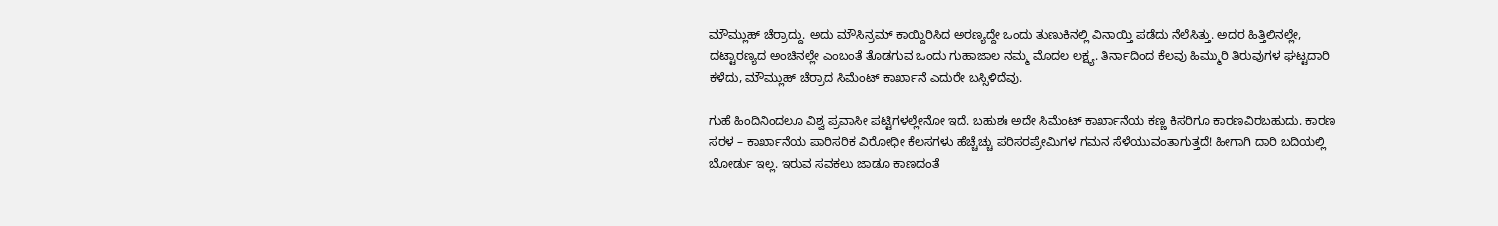ಮೌಮ್ಲುಹ್ ಚೆರ್ರಾದ್ದು. ಅದು ಮೌಸಿನ್ರಮ್ ಕಾಯ್ದಿರಿಸಿದ ಅರಣ್ಯದ್ದೇ ಒಂದು ತುಣುಕಿನಲ್ಲಿ ವಿನಾಯ್ತಿ ಪಡೆದು ನೆಲೆಸಿತ್ತು. ಅದರ ಹಿತ್ತಿಲಿನಲ್ಲೇ, ದಟ್ಟಾರಣ್ಯದ ಅಂಚಿನಲ್ಲೇ ಎಂಬಂತೆ ತೊಡಗುವ ಒಂದು ಗುಹಾಜಾಲ ನಮ್ಮ ಮೊದಲ ಲಕ್ಷ್ಯ. ತಿರ್ನಾದಿಂದ ಕೆಲವು ಹಿಮ್ಮುರಿ ತಿರುವುಗಳ ಘಟ್ಟದಾರಿ ಕಳೆದು, ಮೌಮ್ಲುಹ್ ಚೆರ್ರಾದ ಸಿಮೆಂಟ್ ಕಾರ್ಖಾನೆ ಎದುರೇ ಬಸ್ಸಿಳಿದೆವು.

ಗುಹೆ ಹಿಂದಿನಿಂದಲೂ ವಿಶ್ವ ಪ್ರವಾಸೀ ಪಟ್ಟಿಗಳಲ್ಲೇನೋ ಇದೆ. ಬಹುಶಃ ಅದೇ ಸಿಮೆಂಟ್ ಕಾರ್ಖಾನೆಯ ಕಣ್ಣ ಕಿಸರಿಗೂ ಕಾರಣವಿರಬಹುದು. ಕಾರಣ ಸರಳ – ಕಾರ್ಖಾನೆಯ ಪಾರಿಸರಿಕ ವಿರೋಧೀ ಕೆಲಸಗಳು ಹೆಚ್ಚೆಚ್ಚು ಪರಿಸರಪ್ರೇಮಿಗಳ ಗಮನ ಸೆಳೆಯುವಂತಾಗುತ್ತದೆ! ಹೀಗಾಗಿ ದಾರಿ ಬದಿಯಲ್ಲಿ ಬೋರ್ಡು ಇಲ್ಲ. ಇರುವ ಸವಕಲು ಜಾಡೂ ಕಾಣದಂತೆ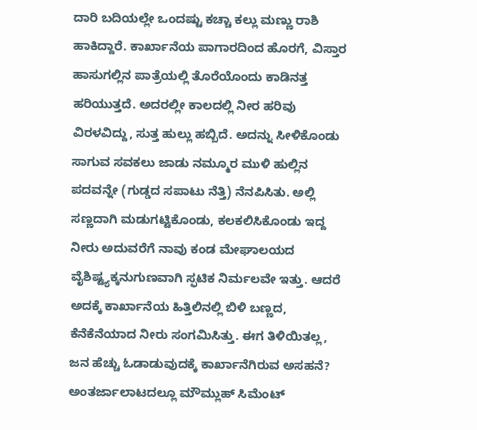ದಾರಿ ಬದಿಯಲ್ಲೇ ಒಂದಷ್ಟು ಕಚ್ಚಾ ಕಲ್ಲು ಮಣ್ಣು ರಾಶಿ ಹಾಕಿದ್ದಾರೆ. ಕಾರ್ಖಾನೆಯ ಪಾಗಾರದಿಂದ ಹೊರಗೆ, ವಿಸ್ತಾರ ಹಾಸುಗಲ್ಲಿನ ಪಾತ್ರೆಯಲ್ಲಿ ತೊರೆಯೊಂದು ಕಾಡಿನತ್ತ ಹರಿಯುತ್ತದೆ. ಅದರಲ್ಲೀ ಕಾಲದಲ್ಲಿ ನೀರ ಹರಿವು ವಿರಳವಿದ್ದು, ಸುತ್ತ ಹುಲ್ಲು ಹಬ್ಬಿದೆ. ಅದನ್ನು ಸೀಳಿಕೊಂಡು ಸಾಗುವ ಸವಕಲು ಜಾಡು ನಮ್ಮೂರ ಮುಳಿ ಹುಲ್ಲಿನ ಪದವನ್ನೇ (ಗುಡ್ಡದ ಸಪಾಟು ನೆತ್ತಿ) ನೆನಪಿಸಿತು. ಅಲ್ಲಿ ಸಣ್ಣದಾಗಿ ಮಡುಗಟ್ಟಿಕೊಂಡು, ಕಲಕಲಿಸಿಕೊಂಡು ಇದ್ದ ನೀರು ಅದುವರೆಗೆ ನಾವು ಕಂಡ ಮೇಘಾಲಯದ ವೈಶಿಷ್ಟ್ಯಕ್ಕನುಗುಣವಾಗಿ ಸ್ಫಟಿಕ ನಿರ್ಮಲವೇ ಇತ್ತು. ಆದರೆ ಅದಕ್ಕೆ ಕಾರ್ಖಾನೆಯ ಹಿತ್ತಿಲಿನಲ್ಲಿ ಬಿಳಿ ಬಣ್ಣದ, ಕೆನೆಕೆನೆಯಾದ ನೀರು ಸಂಗಮಿಸಿತ್ತು. ಈಗ ತಿಳಿಯಿತಲ್ಲ, ಜನ ಹೆಚ್ಚು ಓಡಾಡುವುದಕ್ಕೆ ಕಾರ್ಖಾನೆಗಿರುವ ಅಸಹನೆ? ಅಂತರ್ಜಾಲಾಟದಲ್ಲೂ ಮೌಮ್ಲುಹ್ ಸಿಮೆಂಟ್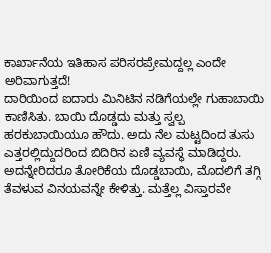ಕಾರ್ಖಾನೆಯ ಇತಿಹಾಸ ಪರಿಸರಪ್ರೇಮದ್ದಲ್ಲ ಎಂದೇ ಅರಿವಾಗುತ್ತದೆ!
ದಾರಿಯಿಂದ ಐದಾರು ಮಿನಿಟಿನ ನಡಿಗೆಯಲ್ಲೇ ಗುಹಾಬಾಯಿ ಕಾಣಿಸಿತು. ಬಾಯಿ ದೊಡ್ಡದು ಮತ್ತು ಸ್ವಲ್ಪ ಹರಕುಬಾಯಿಯೂ ಹೌದು. ಅದು ನೆಲ ಮಟ್ಟದಿಂದ ತುಸು ಎತ್ತರಲ್ಲಿದ್ದುದರಿಂದ ಬಿದಿರಿನ ಏಣಿ ವ್ಯವಸ್ಥೆ ಮಾಡಿದ್ದರು. ಅದನ್ನೇರಿದರೂ ತೋರಿಕೆಯ ದೊಡ್ಡಬಾಯಿ, ಮೊದಲಿಗೆ ತಗ್ಗಿ ತೆವಳುವ ವಿನಯವನ್ನೇ ಕೇಳಿತ್ತು. ಮತ್ತೆಲ್ಲ ವಿಸ್ತಾರವೇ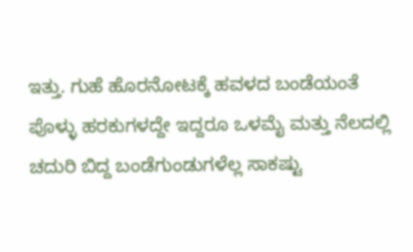ಇತ್ತು. ಗುಹೆ ಹೊರನೋಟಕ್ಕೆ ಹವಳದ ಬಂಡೆಯಂತೆ ಪೊಳ್ಳು ಹರಕುಗಳದ್ದೇ ಇದ್ದರೂ ಒಳಮೈ ಮತ್ತು ನೆಲದಲ್ಲಿ ಚದುರಿ ಬಿದ್ದ ಬಂಡೆಗುಂಡುಗಳೆಲ್ಲ ಸಾಕಷ್ಟು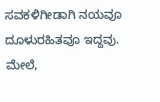ಸವಕಳಿಗೀಡಾಗಿ ನಯವೂ ದೂಳುರಹಿತವೂ ಇದ್ದವು. ಮೇಲೆ,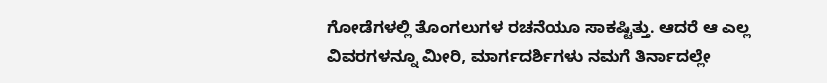ಗೋಡೆಗಳಲ್ಲಿ ತೊಂಗಲುಗಳ ರಚನೆಯೂ ಸಾಕಷ್ಟಿತ್ತು. ಆದರೆ ಆ ಎಲ್ಲ ವಿವರಗಳನ್ನೂ ಮೀರಿ, ಮಾರ್ಗದರ್ಶಿಗಳು ನಮಗೆ ತಿರ್ನಾದಲ್ಲೇ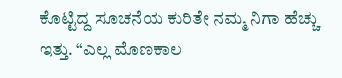ಕೊಟ್ಟಿದ್ದ ಸೂಚನೆಯ ಕುರಿತೇ ನಮ್ಮ ನಿಗಾ ಹೆಚ್ಚು ಇತ್ತು. “ಎಲ್ಲ ಮೊಣಕಾಲ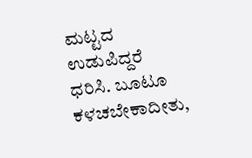ಮಟ್ಟದ ಉಡುಪಿದ್ದರೆ ಧರಿಸಿ. ಬೂಟೂ ಕಳಚಬೇಕಾದೀತು,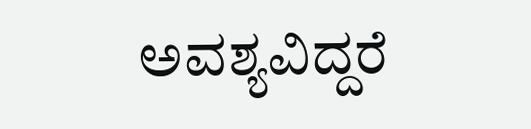ಅವಶ್ಯವಿದ್ದರೆ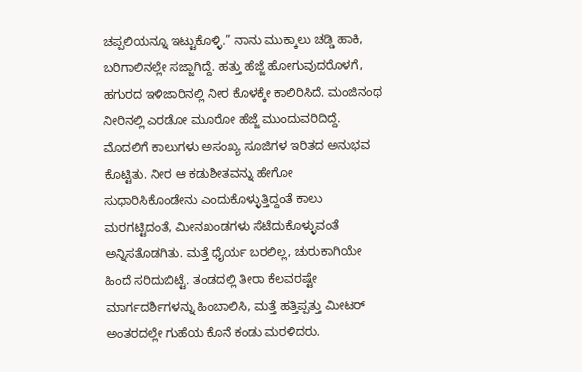ಚಪ್ಪಲಿಯನ್ನೂ ಇಟ್ಟುಕೊಳ್ಳಿ.” ನಾನು ಮುಕ್ಕಾಲು ಚಡ್ಡಿ ಹಾಕಿ, ಬರಿಗಾಲಿನಲ್ಲೇ ಸಜ್ಜಾಗಿದ್ದೆ. ಹತ್ತು ಹೆಜ್ಜೆ ಹೋಗುವುದರೊಳಗೆ, ಹಗುರದ ಇಳಿಜಾರಿನಲ್ಲಿ ನೀರ ಕೊಳಕ್ಕೇ ಕಾಲಿರಿಸಿದೆ. ಮಂಜಿನಂಥ ನೀರಿನಲ್ಲಿ ಎರಡೋ ಮೂರೋ ಹೆಜ್ಜೆ ಮುಂದುವರಿದಿದ್ದೆ. ಮೊದಲಿಗೆ ಕಾಲುಗಳು ಅಸಂಖ್ಯ ಸೂಜಿಗಳ ಇರಿತದ ಅನುಭವ ಕೊಟ್ಟಿತು. ನೀರ ಆ ಕಡುಶೀತವನ್ನು ಹೇಗೋ ಸುಧಾರಿಸಿಕೊಂಡೇನು ಎಂದುಕೊಳ್ಳುತ್ತಿದ್ದಂತೆ ಕಾಲು ಮರಗಟ್ಟಿದಂತೆ, ಮೀನಖಂಡಗಳು ಸೆಟೆದುಕೊಳ್ಳುವಂತೆ ಅನ್ನಿಸತೊಡಗಿತು. ಮತ್ತೆ ಧೈರ್ಯ ಬರಲಿಲ್ಲ, ಚುರುಕಾಗಿಯೇ ಹಿಂದೆ ಸರಿದುಬಿಟ್ಟೆ. ತಂಡದಲ್ಲಿ ತೀರಾ ಕೆಲವರಷ್ಟೇ ಮಾರ್ಗದರ್ಶಿಗಳನ್ನು ಹಿಂಬಾಲಿಸಿ, ಮತ್ತೆ ಹತ್ತಿಪ್ಪತ್ತು ಮೀಟರ್ ಅಂತರದಲ್ಲೇ ಗುಹೆಯ ಕೊನೆ ಕಂಡು ಮರಳಿದರು.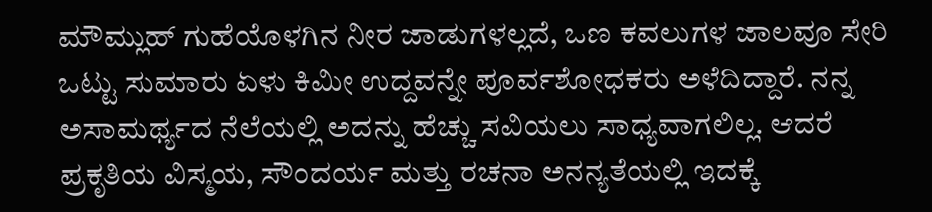ಮೌಮ್ಲುಹ್ ಗುಹೆಯೊಳಗಿನ ನೀರ ಜಾಡುಗಳಲ್ಲದೆ, ಒಣ ಕವಲುಗಳ ಜಾಲವೂ ಸೇರಿ ಒಟ್ಟು ಸುಮಾರು ಏಳು ಕಿಮೀ ಉದ್ದವನ್ನೇ ಪೂರ್ವಶೋಧಕರು ಅಳೆದಿದ್ದಾರೆ. ನನ್ನ ಅಸಾಮರ್ಥ್ಯದ ನೆಲೆಯಲ್ಲಿ ಅದನ್ನು ಹೆಚ್ಚು ಸವಿಯಲು ಸಾಧ್ಯವಾಗಲಿಲ್ಲ. ಆದರೆ ಪ್ರಕೃತಿಯ ವಿಸ್ಮಯ, ಸೌಂದರ್ಯ ಮತ್ತು ರಚನಾ ಅನನ್ಯತೆಯಲ್ಲಿ ಇದಕ್ಕೆ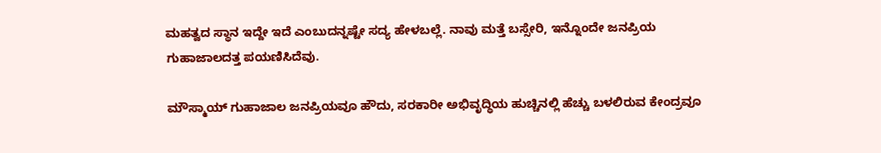ಮಹತ್ವದ ಸ್ಥಾನ ಇದ್ದೇ ಇದೆ ಎಂಬುದನ್ನಷ್ಟೇ ಸದ್ಯ ಹೇಳಬಲ್ಲೆ. ನಾವು ಮತ್ತೆ ಬಸ್ಸೇರಿ, ಇನ್ನೊಂದೇ ಜನಪ್ರಿಯ ಗುಹಾಜಾಲದತ್ತ ಪಯಣಿಸಿದೆವು.

ಮೌಸ್ಮಾಯ್ ಗುಹಾಜಾಲ ಜನಪ್ರಿಯವೂ ಹೌದು, ಸರಕಾರೀ ಅಭಿವೃದ್ಧಿಯ ಹುಚ್ಚಿನಲ್ಲಿ ಹೆಚ್ಚು ಬಳಲಿರುವ ಕೇಂದ್ರವೂ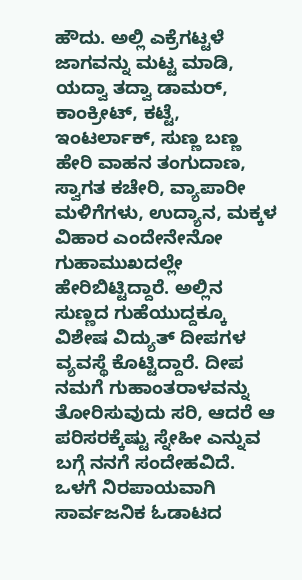ಹೌದು. ಅಲ್ಲಿ ಎಕ್ರೆಗಟ್ಟಳೆ ಜಾಗವನ್ನು ಮಟ್ಟ ಮಾಡಿ, ಯದ್ವಾ ತದ್ವಾ ಡಾಮರ್, ಕಾಂಕ್ರೀಟ್, ಕಟ್ಟೆ, ಇಂಟರ್ಲಾಕ್, ಸುಣ್ಣ ಬಣ್ಣ ಹೇರಿ ವಾಹನ ತಂಗುದಾಣ, ಸ್ವಾಗತ ಕಚೇರಿ, ವ್ಯಾಪಾರೀ ಮಳಿಗೆಗಳು, ಉದ್ಯಾನ, ಮಕ್ಕಳ ವಿಹಾರ ಎಂದೇನೇನೋ ಗುಹಾಮುಖದಲ್ಲೇ ಹೇರಿಬಿಟ್ಟಿದ್ದಾರೆ. ಅಲ್ಲಿನ ಸುಣ್ಣದ ಗುಹೆಯುದ್ದಕ್ಕೂ ವಿಶೇಷ ವಿದ್ಯುತ್ ದೀಪಗಳ ವ್ಯವಸ್ಥೆ ಕೊಟ್ಟಿದ್ದಾರೆ. ದೀಪ ನಮಗೆ ಗುಹಾಂತರಾಳವನ್ನು ತೋರಿಸುವುದು ಸರಿ, ಆದರೆ ಆ ಪರಿಸರಕ್ಕೆಷ್ಟು ಸ್ನೇಹೀ ಎನ್ನುವ ಬಗ್ಗೆ ನನಗೆ ಸಂದೇಹವಿದೆ. ಒಳಗೆ ನಿರಪಾಯವಾಗಿ ಸಾರ್ವಜನಿಕ ಓಡಾಟದ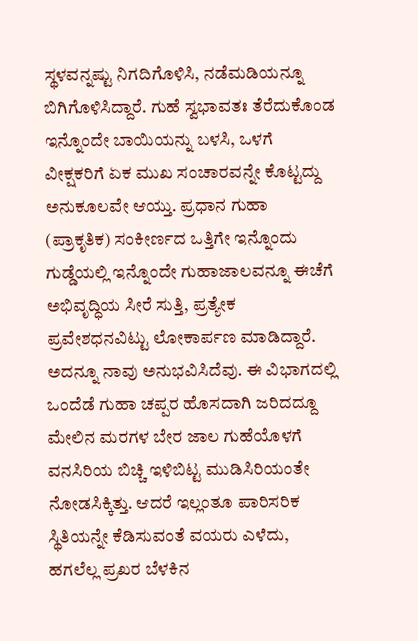ಸ್ಥಳವನ್ನಷ್ಟು ನಿಗದಿಗೊಳಿಸಿ, ನಡೆಮಡಿಯನ್ನೂ ಬಿಗಿಗೊಳಿಸಿದ್ದಾರೆ. ಗುಹೆ ಸ್ವಭಾವತಃ ತೆರೆದುಕೊಂಡ ಇನ್ನೊಂದೇ ಬಾಯಿಯನ್ನು ಬಳಸಿ, ಒಳಗೆ ವೀಕ್ಷಕರಿಗೆ ಏಕ ಮುಖ ಸಂಚಾರವನ್ನೇ ಕೊಟ್ಟದ್ದು ಅನುಕೂಲವೇ ಆಯ್ತು. ಪ್ರಧಾನ ಗುಹಾ (ಪ್ರಾಕೃತಿಕ) ಸಂಕೀರ್ಣದ ಒತ್ತಿಗೇ ಇನ್ನೊಂದು ಗುಡ್ಡೆಯಲ್ಲಿ ಇನ್ನೊಂದೇ ಗುಹಾಜಾಲವನ್ನೂ ಈಚೆಗೆ ಅಭಿವೃದ್ಧಿಯ ಸೀರೆ ಸುತ್ತಿ, ಪ್ರತ್ಯೇಕ ಪ್ರವೇಶಧನವಿಟ್ಟು ಲೋಕಾರ್ಪಣ ಮಾಡಿದ್ದಾರೆ. ಅದನ್ನೂ ನಾವು ಅನುಭವಿಸಿದೆವು. ಈ ವಿಭಾಗದಲ್ಲಿ ಒಂದೆಡೆ ಗುಹಾ ಚಪ್ಪರ ಹೊಸದಾಗಿ ಜರಿದದ್ದೂ ಮೇಲಿನ ಮರಗಳ ಬೇರ ಜಾಲ ಗುಹೆಯೊಳಗೆ ವನಸಿರಿಯ ಬಿಚ್ಚಿ ಇಳಿಬಿಟ್ಟ ಮುಡಿಸಿರಿಯಂತೇ ನೋಡಸಿಕ್ಕಿತ್ತು. ಆದರೆ ಇಲ್ಲಂತೂ ಪಾರಿಸರಿಕ ಸ್ಥಿತಿಯನ್ನೇ ಕೆಡಿಸುವಂತೆ ವಯರು ಎಳೆದು, ಹಗಲೆಲ್ಲ ಪ್ರಖರ ಬೆಳಕಿನ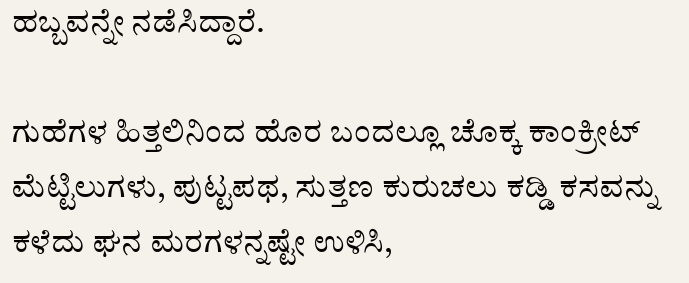ಹಬ್ಬವನ್ನೇ ನಡೆಸಿದ್ದಾರೆ.

ಗುಹೆಗಳ ಹಿತ್ತಲಿನಿಂದ ಹೊರ ಬಂದಲ್ಲೂ ಚೊಕ್ಕ ಕಾಂಕ್ರೀಟ್ ಮೆಟ್ಟಿಲುಗಳು, ಪುಟ್ಟಪಥ, ಸುತ್ತಣ ಕುರುಚಲು ಕಡ್ಡಿ ಕಸವನ್ನು ಕಳೆದು ಘನ ಮರಗಳನ್ನಷ್ಟೇ ಉಳಿಸಿ,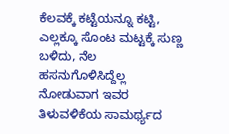ಕೆಲವಕ್ಕೆ ಕಟ್ಟೆಯನ್ನೂ ಕಟ್ಟಿ, ಎಲ್ಲಕ್ಕೂ ಸೊಂಟ ಮಟ್ಟಕ್ಕೆ ಸುಣ್ಣ ಬಳಿದು, ನೆಲ ಹಸನುಗೊಳಿಸಿದ್ದೆಲ್ಲ ನೋಡುವಾಗ ಇವರ ತಿಳುವಳಿಕೆಯ ಸಾಮರ್ಥ್ಯದ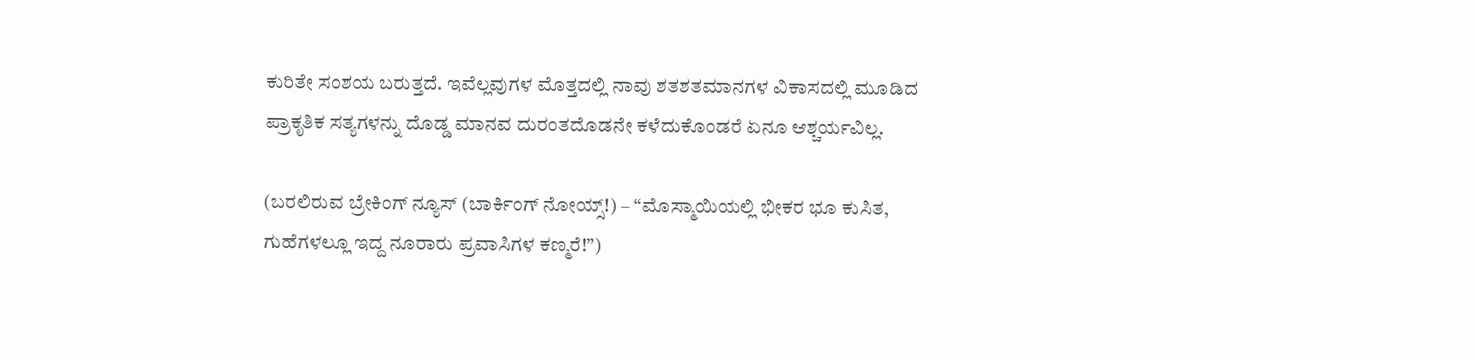ಕುರಿತೇ ಸಂಶಯ ಬರುತ್ತದೆ. ಇವೆಲ್ಲವುಗಳ ಮೊತ್ತದಲ್ಲಿ ನಾವು ಶತಶತಮಾನಗಳ ವಿಕಾಸದಲ್ಲಿ ಮೂಡಿದ ಪ್ರಾಕೃತಿಕ ಸತ್ಯಗಳನ್ನು ದೊಡ್ಡ ಮಾನವ ದುರಂತದೊಡನೇ ಕಳೆದುಕೊಂಡರೆ ಏನೂ ಆಶ್ಚರ್ಯವಿಲ್ಲ.

(ಬರಲಿರುವ ಬ್ರೇಕಿಂಗ್ ನ್ಯೂಸ್ (ಬಾರ್ಕಿಂಗ್ ನೋಯ್ಸ್!) – “ಮೊಸ್ಮಾಯಿಯಲ್ಲಿ ಭೀಕರ ಭೂ ಕುಸಿತ, ಗುಹೆಗಳಲ್ಲೂ ಇದ್ದ ನೂರಾರು ಪ್ರವಾಸಿಗಳ ಕಣ್ಮರೆ!”)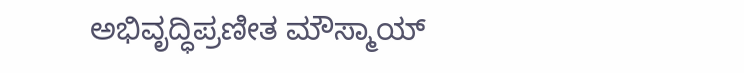ಅಭಿವೃದ್ಧಿಪ್ರಣೀತ ಮೌಸ್ಮಾಯ್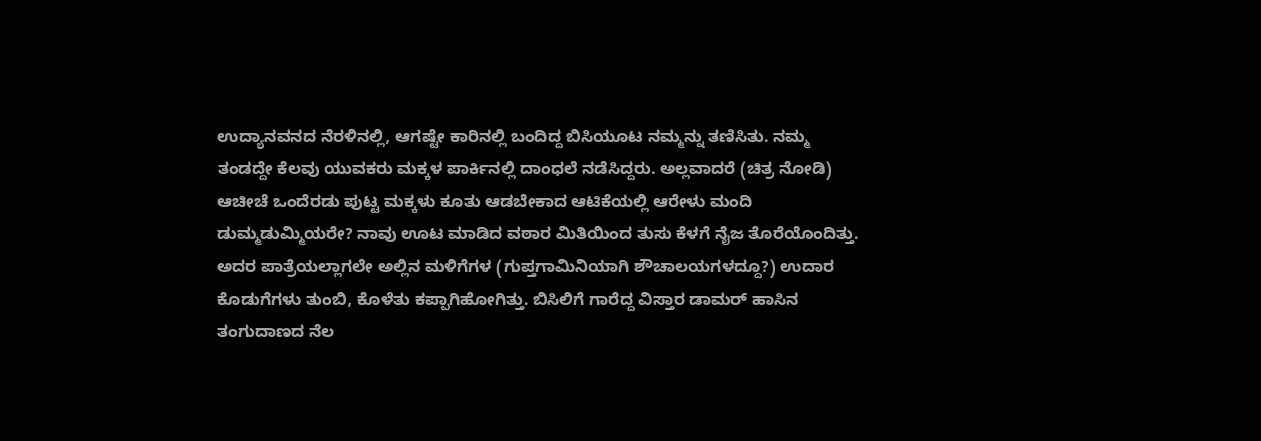ಉದ್ಯಾನವನದ ನೆರಳಿನಲ್ಲಿ, ಆಗಷ್ಟೇ ಕಾರಿನಲ್ಲಿ ಬಂದಿದ್ದ ಬಿಸಿಯೂಟ ನಮ್ಮನ್ನು ತಣಿಸಿತು. ನಮ್ಮ ತಂಡದ್ದೇ ಕೆಲವು ಯುವಕರು ಮಕ್ಕಳ ಪಾರ್ಕಿನಲ್ಲಿ ದಾಂಧಲೆ ನಡೆಸಿದ್ದರು. ಅಲ್ಲವಾದರೆ (ಚಿತ್ರ ನೋಡಿ) ಆಚೀಚೆ ಒಂದೆರಡು ಪುಟ್ಟ ಮಕ್ಕಳು ಕೂತು ಆಡಬೇಕಾದ ಆಟಿಕೆಯಲ್ಲಿ ಆರೇಳು ಮಂದಿ ಡುಮ್ಮಡುಮ್ಮಿಯರೇ? ನಾವು ಊಟ ಮಾಡಿದ ವಠಾರ ಮಿತಿಯಿಂದ ತುಸು ಕೆಳಗೆ ನೈಜ ತೊರೆಯೊಂದಿತ್ತು. ಅದರ ಪಾತ್ರೆಯಲ್ಲಾಗಲೇ ಅಲ್ಲಿನ ಮಳಿಗೆಗಳ (ಗುಪ್ತಗಾಮಿನಿಯಾಗಿ ಶೌಚಾಲಯಗಳದ್ದೂ?) ಉದಾರ ಕೊಡುಗೆಗಳು ತುಂಬಿ, ಕೊಳೆತು ಕಪ್ಪಾಗಿಹೋಗಿತ್ತು. ಬಿಸಿಲಿಗೆ ಗಾರೆದ್ದ ವಿಸ್ತಾರ ಡಾಮರ್ ಹಾಸಿನ ತಂಗುದಾಣದ ನೆಲ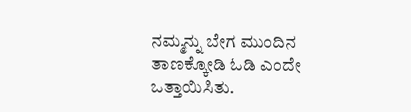ನಮ್ಮನ್ನು ಬೇಗ ಮುಂದಿನ ತಾಣಕ್ಕೋಡಿ ಓಡಿ ಎಂದೇ ಒತ್ತಾಯಿಸಿತು.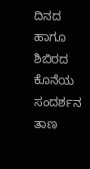ದಿನದ ಹಾಗೂ ಶಿಬಿರದ ಕೊನೆಯ ಸಂದರ್ಶನ ತಾಣ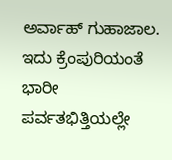ಅರ್ವಾಹ್ ಗುಹಾಜಾಲ. ಇದು ಕ್ರೆಂಪುರಿಯಂತೆ ಭಾರೀ ಪರ್ವತಭಿತ್ತಿಯಲ್ಲೇ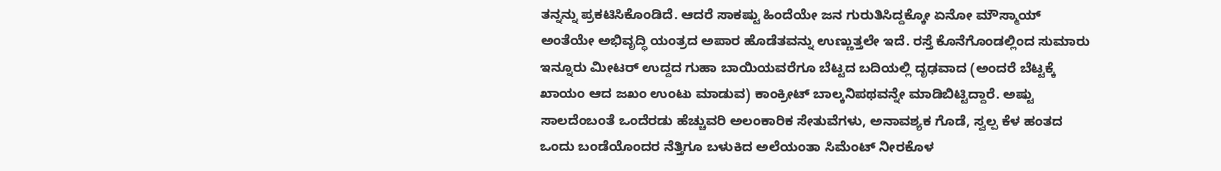ತನ್ನನ್ನು ಪ್ರಕಟಿಸಿಕೊಂಡಿದೆ. ಆದರೆ ಸಾಕಷ್ಟು ಹಿಂದೆಯೇ ಜನ ಗುರುತಿಸಿದ್ದಕ್ಕೋ ಏನೋ ಮೌಸ್ಮಾಯ್ ಅಂತೆಯೇ ಅಭಿವೃದ್ಧಿ ಯಂತ್ರದ ಅಪಾರ ಹೊಡೆತವನ್ನು ಉಣ್ಣುತ್ತಲೇ ಇದೆ. ರಸ್ತೆ ಕೊನೆಗೊಂಡಲ್ಲಿಂದ ಸುಮಾರು ಇನ್ನೂರು ಮೀಟರ್ ಉದ್ದದ ಗುಹಾ ಬಾಯಿಯವರೆಗೂ ಬೆಟ್ಟದ ಬದಿಯಲ್ಲಿ ದೃಢವಾದ (ಅಂದರೆ ಬೆಟ್ಟಕ್ಕೆ ಖಾಯಂ ಆದ ಜಖಂ ಉಂಟು ಮಾಡುವ) ಕಾಂಕ್ರೀಟ್ ಬಾಲ್ಕನಿಪಥವನ್ನೇ ಮಾಡಿಬಿಟ್ಟಿದ್ದಾರೆ. ಅಷ್ಟು ಸಾಲದೆಂಬಂತೆ ಒಂದೆರಡು ಹೆಚ್ಚುವರಿ ಅಲಂಕಾರಿಕ ಸೇತುವೆಗಳು, ಅನಾವಶ್ಯಕ ಗೊಡೆ, ಸ್ವಲ್ಪ ಕೆಳ ಹಂತದ ಒಂದು ಬಂಡೆಯೊಂದರ ನೆತ್ತಿಗೂ ಬಳುಕಿದ ಅಲೆಯಂತಾ ಸಿಮೆಂಟ್ ನೀರಕೊಳ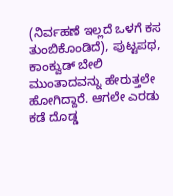(ನಿರ್ವಹಣೆ ಇಲ್ಲದೆ ಒಳಗೆ ಕಸ ತುಂಬಿಕೊಂಡಿದೆ), ಪುಟ್ಟಪಥ, ಕಾಂಕ್ವುಡ್ ಬೇಲಿ ಮುಂತಾದವನ್ನು ಹೇರುತ್ತಲೇ ಹೋಗಿದ್ದಾರೆ. ಆಗಲೇ ಎರಡು ಕಡೆ ದೊಡ್ಡ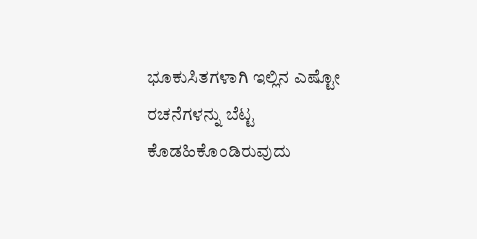ಭೂಕುಸಿತಗಳಾಗಿ ಇಲ್ಲಿನ ಎಷ್ಟೋ ರಚನೆಗಳನ್ನು ಬೆಟ್ಟ ಕೊಡಹಿಕೊಂಡಿರುವುದು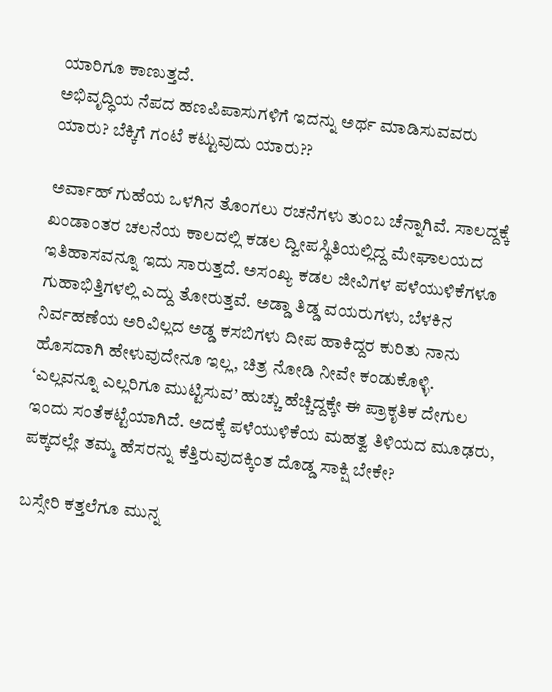ಯಾರಿಗೂ ಕಾಣುತ್ತದೆ.
ಅಭಿವೃದ್ಧಿಯ ನೆಪದ ಹಣಪಿಪಾಸುಗಳಿಗೆ ಇದನ್ನು ಅರ್ಥ ಮಾಡಿಸುವವರು ಯಾರು? ಬೆಕ್ಕಿಗೆ ಗಂಟೆ ಕಟ್ಟುವುದು ಯಾರು??

ಅರ್ವಾಹ್ ಗುಹೆಯ ಒಳಗಿನ ತೊಂಗಲು ರಚನೆಗಳು ತುಂಬ ಚೆನ್ನಾಗಿವೆ. ಸಾಲದ್ದಕ್ಕೆ ಖಂಡಾಂತರ ಚಲನೆಯ ಕಾಲದಲ್ಲಿ ಕಡಲ ದ್ವೀಪಸ್ಥಿತಿಯಲ್ಲಿದ್ದ ಮೇಘಾಲಯದ ಇತಿಹಾಸವನ್ನೂ ಇದು ಸಾರುತ್ತದೆ. ಅಸಂಖ್ಯ ಕಡಲ ಜೀವಿಗಳ ಪಳೆಯುಳಿಕೆಗಳೂ ಗುಹಾಭಿತ್ತಿಗಳಲ್ಲಿ ಎದ್ದು ತೋರುತ್ತವೆ. ಅಡ್ಡಾ ತಿಡ್ಡ ವಯರುಗಳು, ಬೆಳಕಿನ ನಿರ್ವಹಣೆಯ ಅರಿವಿಲ್ಲದ ಅಡ್ಡ ಕಸಬಿಗಳು ದೀಪ ಹಾಕಿದ್ದರ ಕುರಿತು ನಾನು ಹೊಸದಾಗಿ ಹೇಳುವುದೇನೂ ಇಲ್ಲ, ಚಿತ್ರ ನೋಡಿ ನೀವೇ ಕಂಡುಕೊಳ್ಳಿ. ‘ಎಲ್ಲವನ್ನೂ ಎಲ್ಲರಿಗೂ ಮುಟ್ಟಿಸುವ’ ಹುಚ್ಚು ಹೆಚ್ಚಿದ್ದಕ್ಕೇ ಈ ಪ್ರಾಕೃತಿಕ ದೇಗುಲ ಇಂದು ಸಂತೆಕಟ್ಟೆಯಾಗಿದೆ. ಅದಕ್ಕೆ ಪಳೆಯುಳಿಕೆಯ ಮಹತ್ವ ತಿಳಿಯದ ಮೂಢರು, ಪಕ್ಕದಲ್ಲೇ ತಮ್ಮ ಹೆಸರನ್ನು ಕೆತ್ತಿರುವುದಕ್ಕಿಂತ ದೊಡ್ಡ ಸಾಕ್ಷಿ ಬೇಕೇ?

ಬಸ್ಸೇರಿ ಕತ್ತಲೆಗೂ ಮುನ್ನ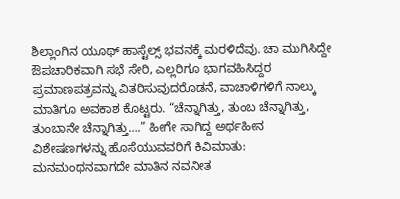ಶಿಲ್ಲಾಂಗಿನ ಯೂಥ್ ಹಾಸ್ಟೆಲ್ಸ್ ಭವನಕ್ಕೆ ಮರಳಿದೆವು. ಚಾ ಮುಗಿಸಿದ್ದೇ ಔಪಚಾರಿಕವಾಗಿ ಸಭೆ ಸೇರಿ, ಎಲ್ಲರಿಗೂ ಭಾಗವಹಿಸಿದ್ದರ ಪ್ರಮಾಣಪತ್ರವನ್ನು ವಿತರಿಸುವುದರೊಡನೆ, ವಾಚಾಳಿಗಳಿಗೆ ನಾಲ್ಕು ಮಾತಿಗೂ ಅವಕಾಶ ಕೊಟ್ಟರು. “ಚೆನ್ನಾಗಿತ್ತು, ತುಂಬ ಚೆನ್ನಾಗಿತ್ತು, ತುಂಬಾನೇ ಚೆನ್ನಾಗಿತ್ತು….” ಹೀಗೇ ಸಾಗಿದ್ದ ಅರ್ಥಹೀನ ವಿಶೇಷಣಗಳನ್ನು ಹೊಸೆಯುವವರಿಗೆ ಕಿವಿಮಾತು: ಮನಮಂಥನವಾಗದೇ ಮಾತಿನ ನವನೀತ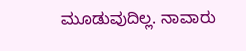ಮೂಡುವುದಿಲ್ಲ. ನಾವಾರು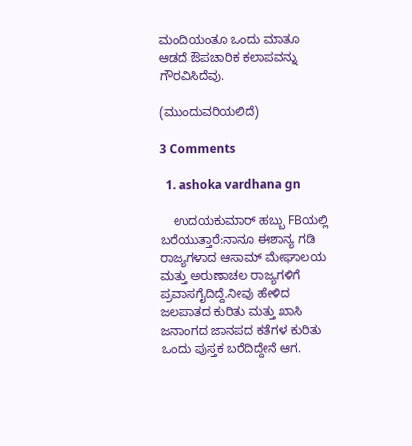ಮಂದಿಯಂತೂ ಒಂದು ಮಾತೂ ಆಡದೆ ಔಪಚಾರಿಕ ಕಲಾಪವನ್ನು ಗೌರವಿಸಿದೆವು.

(ಮುಂದುವರಿಯಲಿದೆ)

3 Comments

  1. ashoka vardhana gn

    ಉದಯಕುಮಾರ್ ಹಬ್ಬು FBಯಲ್ಲಿ ಬರೆಯುತ್ತಾರೆ:ನಾನೂ ಈಶಾನ್ಯ ಗಡಿ ರಾಜ್ಯಗಳಾದ ಆಸಾಮ್ ಮೇಘಾಲಯ ಮತ್ತು ಅರುಣಾಚಲ ರಾಜ್ಯಗಳಿಗೆ ಪ್ರವಾಸಗೈದಿದ್ದೆ.ನೀವು ಹೇಳಿದ ಜಲಪಾತದ ಕುರಿತು ಮತ್ತು ಖಾಸಿ ಜನಾಂಗದ ಜಾನಪದ ಕತೆಗಳ ಕುರಿತು ಒಂದು ಪುಸ್ತಕ ಬರೆದಿದ್ದೇನೆ ಆಗ.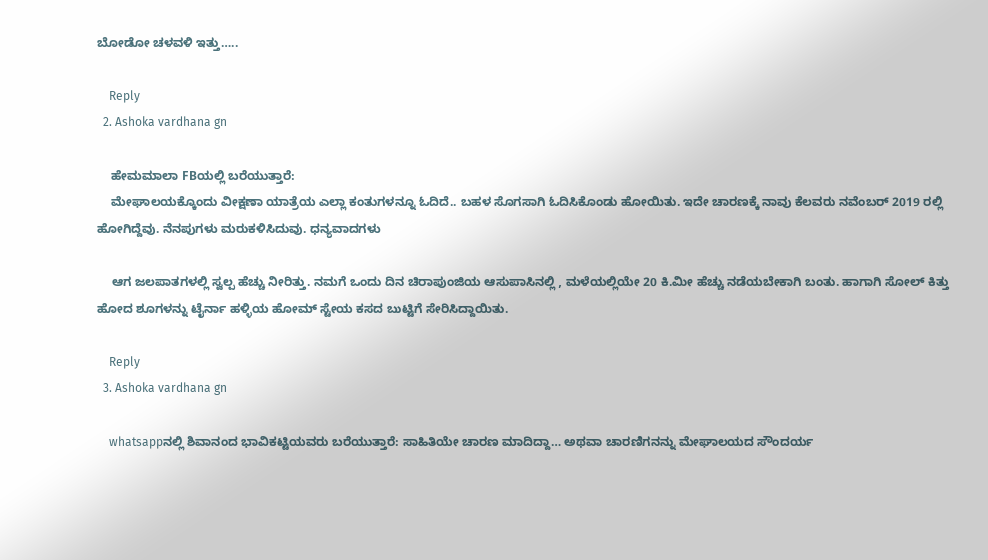ಬೋಡೋ ಚಳವಳಿ ಇತ್ತು…..

    Reply
  2. Ashoka vardhana gn

    ಹೇಮಮಾಲಾ FBಯಲ್ಲಿ ಬರೆಯುತ್ತಾರೆ:
    ಮೇಘಾಲಯಕ್ಕೊಂದು ವೀಕ್ಷಣಾ ಯಾತ್ರೆಯ ಎಲ್ಲಾ ಕಂತುಗಳನ್ನೂ ಓದಿದೆ.. ಬಹಳ ಸೊಗಸಾಗಿ ಓದಿಸಿಕೊಂಡು ಹೋಯಿತು. ಇದೇ ಚಾರಣಕ್ಕೆ ನಾವು ಕೆಲವರು ನವೆಂಬರ್ 2019 ರಲ್ಲಿ ಹೋಗಿದ್ದೆವು. ನೆನಪುಗಳು ಮರುಕಳಿಸಿದುವು. ಧನ್ಯವಾದಗಳು

    ಆಗ ಜಲಪಾತಗಳಲ್ಲಿ ಸ್ವಲ್ಪ ಹೆಚ್ಚು ನೀರಿತ್ತು. ನಮಗೆ ಒಂದು ದಿನ ಚಿರಾಪುಂಜಿಯ ಆಸುಪಾಸಿನಲ್ಲಿ , ಮಳೆಯಲ್ಲಿಯೇ 20 ಕಿ.ಮೀ ಹೆಚ್ಚು ನಡೆಯಬೇಕಾಗಿ ಬಂತು. ಹಾಗಾಗಿ ಸೋಲ್ ಕಿತ್ತು ಹೋದ ಶೂಗಳನ್ನು ಟೈರ್ನಾ ಹಳ್ಳಿಯ ಹೋಮ್ ಸ್ಟೇಯ ಕಸದ ಬುಟ್ಟಿಗೆ ಸೇರಿಸಿದ್ದಾಯಿತು.

    Reply
  3. Ashoka vardhana gn

    whatsappನಲ್ಲಿ ಶಿವಾನಂದ ಭಾವಿಕಟ್ಟಿಯವರು ಬರೆಯುತ್ತಾರೆ: ಸಾಹಿತಿಯೇ ಚಾರಣ ಮಾದಿದ್ದಾ… ಅಥವಾ ಚಾರಣಿಗನನ್ನು ಮೇಘಾಲಯದ ಸೌಂದರ್ಯ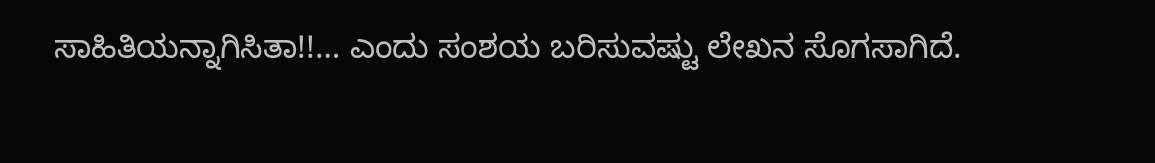ಸಾಹಿತಿಯನ್ನಾಗಿಸಿತಾ!!… ಎಂದು ಸಂಶಯ ಬರಿಸುವಷ್ಟು ಲೇಖನ ಸೊಗಸಾಗಿದೆ.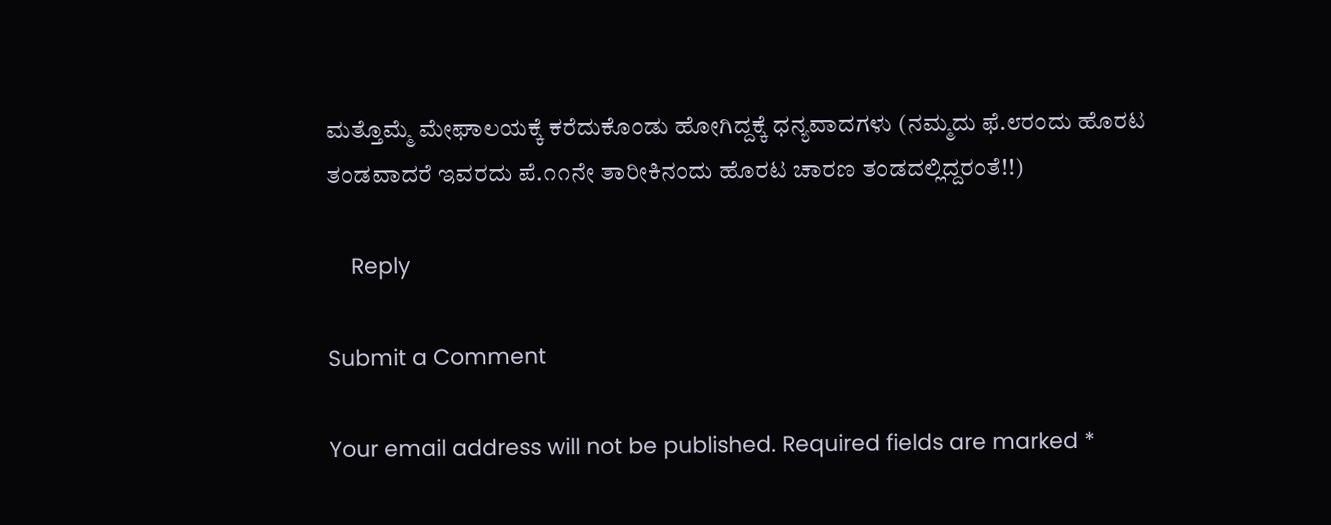ಮತ್ತೊಮ್ಮೆ ಮೇಘಾಲಯಕ್ಕೆ ಕರೆದುಕೊಂಡು ಹೋಗಿದ್ದಕ್ಕೆ ಧನ್ಯವಾದಗಳು (ನಮ್ಮದು ಫೆ.೮ರಂದು ಹೊರಟ ತಂಡವಾದರೆ ಇವರದು ಪೆ.೧೧ನೇ ತಾರೀಕಿನಂದು ಹೊರಟ ಚಾರಣ ತಂಡದಲ್ಲಿದ್ದರಂತೆ!!)

    Reply

Submit a Comment

Your email address will not be published. Required fields are marked *